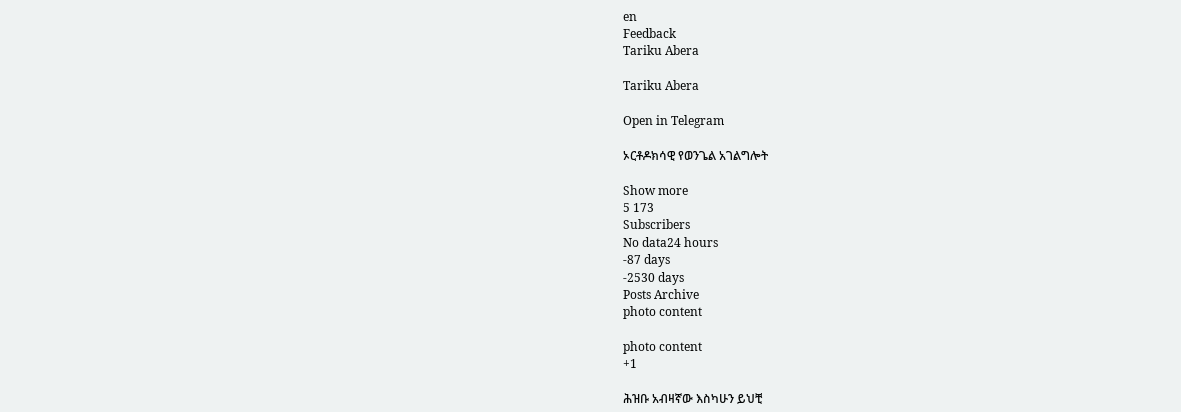en
Feedback
Tariku Abera

Tariku Abera

Open in Telegram

ኦርቶዶክሳዊ የወንጌል አገልግሎት

Show more
5 173
Subscribers
No data24 hours
-87 days
-2530 days
Posts Archive
photo content

photo content
+1

ሕዝቡ አብዛኛው እስካሁን ይህቺ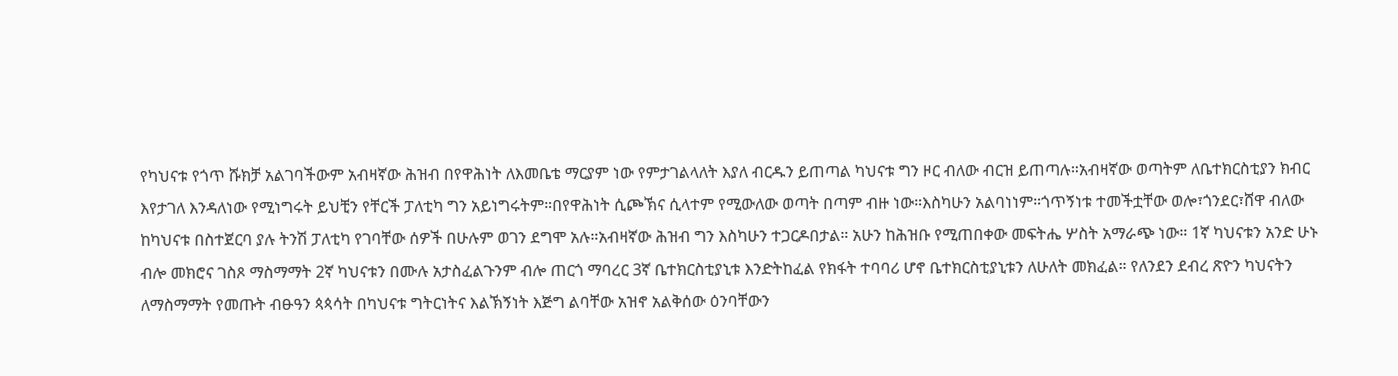የካህናቱ የጎጥ ሹክቻ አልገባችውም አብዛኛው ሕዝብ በየዋሕነት ለእመቤቴ ማርያም ነው የምታገልላለት እያለ ብርዱን ይጠጣል ካህናቱ ግን ዞር ብለው ብርዝ ይጠጣሉ።አብዛኛው ወጣትም ለቤተክርስቲያን ክብር እየታገለ እንዳለነው የሚነግሩት ይህቺን የቸርች ፓለቲካ ግን አይነግሩትም።በየዋሕነት ሲጮኽና ሲላተም የሚውለው ወጣት በጣም ብዙ ነው።እስካሁን አልባነነም።ጎጥኝነቱ ተመችቷቸው ወሎ፣ጎንደር፣ሸዋ ብለው ከካህናቱ በስተጀርባ ያሉ ትንሽ ፓለቲካ የገባቸው ሰዎች በሁሉም ወገን ደግሞ አሉ።አብዛኛው ሕዝብ ግን እስካሁን ተጋርዶበታል። አሁን ከሕዝቡ የሚጠበቀው መፍትሔ ሦስት አማራጭ ነው። 1ኛ ካህናቱን አንድ ሁኑ ብሎ መክሮና ገስጾ ማስማማት 2ኛ ካህናቱን በሙሉ አታስፈልጉንም ብሎ ጠርጎ ማባረር 3ኛ ቤተክርስቲያኒቱ እንድትከፈል የክፋት ተባባሪ ሆኖ ቤተክርስቲያኒቱን ለሁለት መክፈል። የለንደን ደብረ ጽዮን ካህናትን ለማስማማት የመጡት ብፁዓን ጳጳሳት በካህናቱ ግትርነትና እልኽኝነት እጅግ ልባቸው አዝኖ አልቅሰው ዕንባቸውን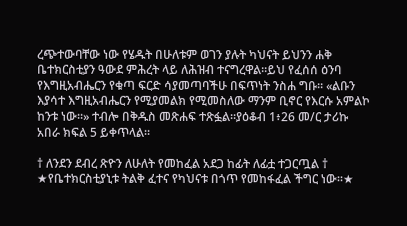ረጭተውባቸው ነው የሄዱት በሁለቱም ወገን ያሉት ካህናት ይህንን ሐቅ ቤተክርስቲያን ዓውደ ምሕረት ላይ ለሕዝብ ተናግረዋል።ይህ የፈሰሰ ዕንባ የእግዚአብሔርን የቁጣ ፍርድ ሳያመጣባችሁ በፍጥነት ንስሐ ግቡ። «ልቡን እያሳተ እግዚአብሔርን የሚያመልክ የሚመስለው ማንም ቢኖር የእርሱ አምልኮ ከንቱ ነው።» ተብሎ በቅዱስ መጽሐፍ ተጽፏል።ያዕቆብ 1፥26 መ/ር ታሪኩ አበራ ክፍል 5 ይቀጥላል።

† ለንደን ደብረ ጽዮን ለሁለት የመከፈል አደጋ ከፊት ለፊቷ ተጋርጧል † ★የቤተክርስቲያኒቱ ትልቅ ፈተና የካህናቱ በጎጥ የመከፋፈል ችግር ነው።★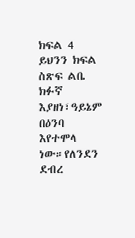ክፍል 4 ይህንን ክፍል ስጽፍ ልቤ ክፉኛ እያዘነ፣ዓይኔም በዕንባ እየተሞላ ነው።የለንደን ደብረ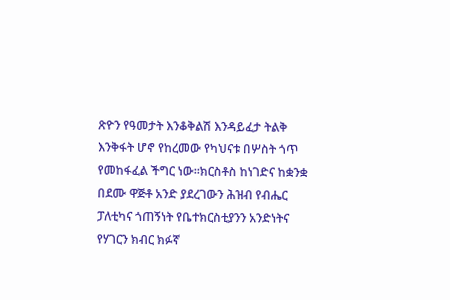ጽዮን የዓመታት እንቆቅልሽ እንዳይፈታ ትልቅ እንቅፋት ሆኖ የከረመው የካህናቱ በሦስት ጎጥ የመከፋፈል ችግር ነው።ክርስቶስ ከነገድና ከቋንቋ በደሙ ዋጅቶ አንድ ያደረገውን ሕዝብ የብሔር ፓለቲካና ጎጠኝነት የቤተክርስቲያንን አንድነትና የሃገርን ክብር ክፉኛ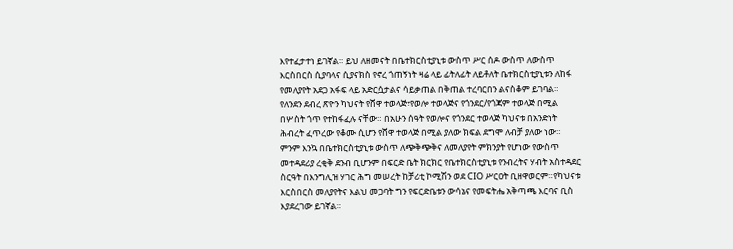እየተፈታተነ ይገኛል። ይህ ለዘመናት በቤተክርስቲያኒቱ ውስጥ ሥር ሰዶ ውስጥ ለውስጥ እርስበርስ ሲያባላና ሲያናክስ የኖረ ጎጠኝነት ዛሬ ላይ ፊትለፊት ለይቶለት ቤተክርስቲያኒቱን ለከፋ የመለያየት አደጋ አፋፍ ላይ አድርሷታልና ሳይቃጠል በቅጠል ተረባርበን ልናስቆም ይገባል። የለንደን ደብረ ጽዮን ካህናት የሸዋ ተወላጅ፣የወሎ ተወላጅና የጎንደር/የጎጃም ተወላጅ በሚል በሦስት ጎጥ የተከፋፈሉ ናቸው። በአሁን ሰዓት የወሎና የጎንደር ተወላጅ ካህናቱ በአንድነት ሕብረት ፈጥረው የቆሙ ሲሆን የሸዋ ተወላጅ በሚል ያለው ክፍል ደግሞ ለብቻ ያለው ነው። ምንም እንኳ በቤተክርስቲያኒቱ ውስጥ ለጭቅጭቅና ለመለያየት ምክንያት የሆነው የውስጥ መተዳደሪያ ረቂቅ ደንብ ቢሆንም በፍርድ ቤት ክርክር የቤተክርስቲያኒቱ የንብረትና ሃብት አስተዳደር ስርዓት በእንግሊዝ ሃገር ሕግ መሠረት ከቻሪቲ ኮሚሽን ወደ CIO ሥርዐት ቢዘዋወርም።የካህናቱ እርስበርስ መለያየትና እልህ መጋባት ግን የፍርድቤቱን ውሳኔና የመፍትሔ አቅጣጫ እርባና ቢስ እያደረገው ይገኛል።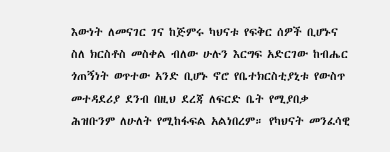እውነት ለመናገር ገና ከጅምሩ ካህናቱ የፍቅር ሰዎች ቢሆኑና ስለ ክርስቶስ መስቀል ብለው ሁሉን እርግፍ አድርገው ከብሔር ጎጠኝነት ወጥተው አንድ ቢሆኑ ኖሮ የቤተክርስቲያኒቱ የውስጥ መተዳደሪያ ደንብ በዚህ ደረጃ ለፍርድ ቤት የሚያበቃ ሕዝቡንም ለሁለት የሚከፋፍል አልነበረም። የካህናት መንፈሳዊ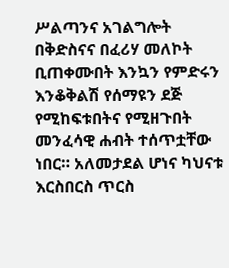ሥልጣንና አገልግሎት በቅድስናና በፈሪሃ መለኮት ቢጠቀሙበት እንኳን የምድሩን እንቆቅልሽ የሰማዩን ደጅ የሚከፍቱበትና የሚዘጉበት መንፈሳዊ ሐብት ተሰጥቷቸው ነበር። አለመታደል ሆነና ካህናቱ እርስበርስ ጥርስ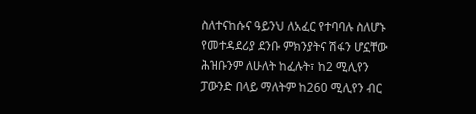ስለተናከሱና ዓይንህ ለአፈር የተባባሉ ስለሆኑ የመተዳደሪያ ደንቡ ምክንያትና ሽፋን ሆኗቸው ሕዝቡንም ለሁለት ከፈሉት፣ ከ2 ሚሊየን ፓውንድ በላይ ማለትም ከ260 ሚሊየን ብር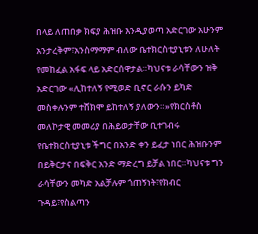በላይ ለጠበቃ ክፍያ ሕዝቡ እንዲያወጣ አድርገው አሁንም አንታረቅም፣አንስማማም ብለው ቤተክርስቲያኒቱን ለሁለት የመከፈል አፋፍ ላይ አድርሰዋታል።ካህናቱ ራሳቸውን ዝቅ አድርገው «ሊከተለኝ የሚወድ ቢኖር ራሱን ይካድ መስቀሉንም ተሸክሞ ይከተለኝ ያለውን።»የክርስቶስ መለኮታዊ መመሪያ በሕይወታቸው ቢተገብሩ የቤተክርስቲያኒቱ ችግር በአንድ ቀን ይፈታ ነበር ሕዝቡንም በይቅርታና በፍቅር አንድ ማድረግ ይቻል ነበር።ካህናቱ ግን ራሳቸውን መካድ አልቻሉም ጎጠኝነት፣የክብር ጉዳይ፣የስልጣን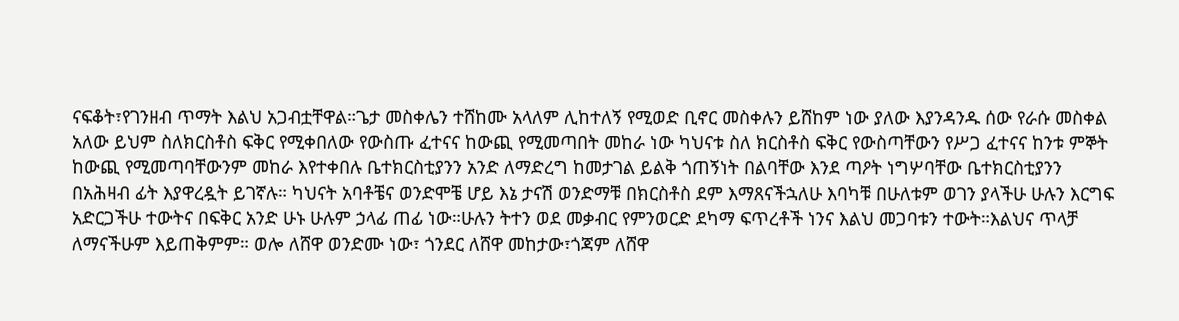ናፍቆት፣የገንዘብ ጥማት እልህ አጋብቷቸዋል።ጌታ መስቀሌን ተሸከሙ አላለም ሊከተለኝ የሚወድ ቢኖር መስቀሉን ይሸከም ነው ያለው እያንዳንዱ ሰው የራሱ መስቀል አለው ይህም ስለክርስቶስ ፍቅር የሚቀበለው የውስጡ ፈተናና ከውጪ የሚመጣበት መከራ ነው ካህናቱ ስለ ክርስቶስ ፍቅር የውስጣቸውን የሥጋ ፈተናና ከንቱ ምኞት ከውጪ የሚመጣባቸውንም መከራ እየተቀበሉ ቤተክርስቲያንን አንድ ለማድረግ ከመታገል ይልቅ ጎጠኝነት በልባቸው እንደ ጣዖት ነግሦባቸው ቤተክርስቲያንን በአሕዛብ ፊት እያዋረዷት ይገኛሉ። ካህናት አባቶቼና ወንድሞቼ ሆይ እኔ ታናሽ ወንድማቹ በክርስቶስ ደም እማጸናችኋለሁ እባካቹ በሁለቱም ወገን ያላችሁ ሁሉን እርግፍ አድርጋችሁ ተውትና በፍቅር አንድ ሁኑ ሁሉም ኃላፊ ጠፊ ነው።ሁሉን ትተን ወደ መቃብር የምንወርድ ደካማ ፍጥረቶች ነንና እልህ መጋባቱን ተውት።እልህና ጥላቻ ለማናችሁም እይጠቅምም። ወሎ ለሸዋ ወንድሙ ነው፣ ጎንደር ለሸዋ መከታው፣ጎጃም ለሸዋ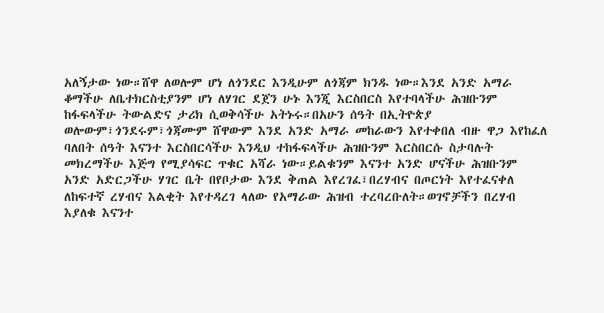አለኝታው ነው።ሸዋ ለወሎም ሆነ ለጎንደር እንዲሁም ለጎጃም ክንዱ ነው።እንደ አንድ አማራ ቆማችሁ ለቤተክርስቲያንም ሆነ ለሃገር ደጀን ሁኑ እንጂ እርስበርስ እየተባላችሁ ሕዝቡንም ከፋፍላችሁ ትውልድና ታሪክ ሲወቅሳችሁ አትኑሩ።በአሁን ሰዓት በኢትዮጵያ ወሎውም፣ጎንደሩም፣ጎጃሙም ሸዋውም እንደ አንድ አማራ መከራውን እየተቀበለ ብዙ ዋጋ እየከፈለ ባለበት ሰዓት እናንተ እርስበርሳችሁ እንዲህ ተከፋፍላችሁ ሕዝቡንም እርስበርሱ ስታባሉት መክረማችሁ እጅግ የሚያሳፍር ጥቁር አሻራ ነው።ይልቁንም እናንተ አንድ ሆናችሁ ሕዝቡንም አንድ አድርጋችሁ ሃገር ቤት በየቦታው እንደ ቅጠል እየረገፈ፣በረሃብና በጦርነት እየተፈናቀለ ለከፍተኛ ረሃብና እልቂት እየተዳረገ ላለው የአማራው ሕዝብ ተረባረቡለት።ወገኖቻችን በረሃብ እያለቁ እናንተ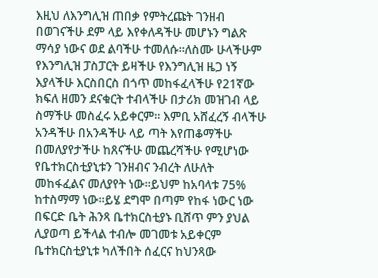እዚህ ለእንግሊዝ ጠበቃ የምትረጩት ገንዘብ በወገናችሁ ደም ላይ እየቀለዳችሁ መሆኑን ግልጽ ማሳያ ነውና ወደ ልባችሁ ተመለሱ።ለስሙ ሁላችሁም የእንግሊዝ ፓስፓርት ይዛችሁ የእንግሊዝ ዜጋ ነኝ እያላችሁ እርስበርስ በጎጥ መከፋፈላችሁ የ21ኛው ክፍለ ዘመን ደናቁርት ተብላችሁ በታሪክ መዝገብ ላይ ስማችሁ መስፈሩ አይቀርም። እምቢ አሸፈረኝ ብላችሁ አንዳችሁ በአንዳችሁ ላይ ጣት እየጠቆማችሁ በመለያየታችሁ ከጸናችሁ መጨረሻችሁ የሚሆነው የቤተክርስቲያኒቱን ገንዘብና ንብረት ለሁለት መከፋፈልና መለያየት ነው።ይህም ከአባላቱ 75% ከተስማማ ነው።ይሄ ደግሞ በጣም የከፋ ነውር ነው በፍርድ ቤት ሕንጻ ቤተክርስቲያኑ ቢሸጥ ምን ያህል ሊያወጣ ይችላል ተብሎ መገመቱ አይቀርም ቤተክርስቲያኒቱ ካለችበት ሰፈርና ከህንጻው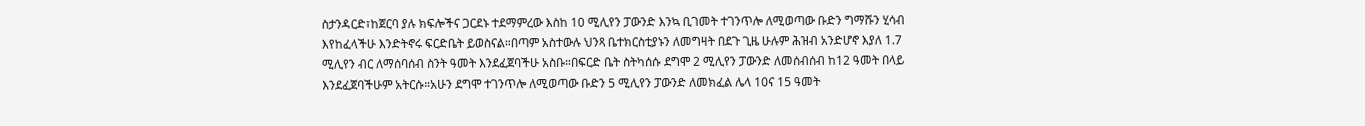ስታንዳርድ፣ከጀርባ ያሉ ክፍሎችና ጋርደኑ ተደማምረው እስከ 10 ሚሊየን ፓውንድ እንኳ ቢገመት ተገንጥሎ ለሚወጣው ቡድን ግማሹን ሂሳብ እየከፈላችሁ እንድትኖሩ ፍርድቤት ይወስናል።በጣም አስተውሉ ህንጻ ቤተክርስቲያኑን ለመግዛት በደጉ ጊዜ ሁሉም ሕዝብ አንድሆኖ እያለ 1.7 ሚሊየን ብር ለማሰባሰብ ስንት ዓመት እንደፈጀባችሁ አስቡ።በፍርድ ቤት ስትካሰሱ ደግሞ 2 ሚሊየን ፓውንድ ለመሰብሰብ ከ12 ዓመት በላይ እንደፈጀባችሁም አትርሱ።አሁን ደግሞ ተገንጥሎ ለሚወጣው ቡድን 5 ሚሊየን ፓውንድ ለመክፈል ሌላ 10ና 15 ዓመት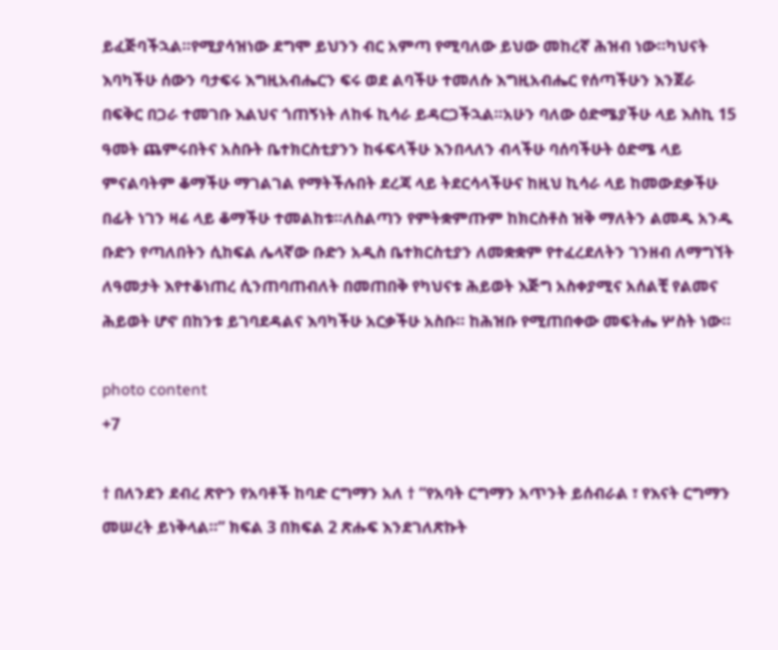ይፈጅባችኋል።የሚያሳዝነው ደግሞ ይህንን ብር አምጣ የሚባለው ይህው መከረኛ ሕዝብ ነው።ካህናት እባካችሁ ሰውን ባታፍሩ እግዚአብሔርን ፍሩ ወደ ልባችሁ ተመለሱ እግዚአብሔር የሰጣችሁን እንጀራ በፍቅር በጋራ ተመገቡ እልህና ጎጠኝነት ለከፋ ኪሳራ ይዳርጋችኋል።አሁን ባለው ዕድሜያችሁ ላይ እስኪ 15 ዓመት ጨምሩበትና አስቡት ቤተክርስቲያንን ከፋፍላችሁ እንበላለን ብላችሁ ባሰባችሁት ዕድሜ ላይ ምናልባትም ቆማችሁ ማገልገል የማትችሉበት ደረጃ ላይ ትደርሳላችሁና ከዚህ ኪሳራ ላይ ከመውደቃችሁ በፊት ነገን ዛሬ ላይ ቆማችሁ ተመልከቱ።ለስልጣን የምትቋምጡም ከክርስቶስ ዝቅ ማለትን ልመዱ አንዱ ቡድን የጣለበትን ሲከፍል ሌላኛው ቡድን አዲስ ቤተክርስቲያን ለመቋቋም የተፈረደለትን ገንዘብ ለማግኘት ለዓመታት እየተቆነጠረ ሲንጠባጠብለት በመጠበቅ የካህናቱ ሕይወት እጅግ አስቀያሚና አሰልቺ የልመና ሕይወት ሆኖ በከንቱ ይገባደዳልና እባካችሁ አርቃችሁ አስቡ። ከሕዝቡ የሚጠበቀው መፍትሔ ሦስት ነው።

photo content
+7

† በለንደን ደብረ ጽዮን የአባቶች ከባድ ርግማን አለ † “የአባት ርግማን አጥንት ይሰብራል ፣ የእናት ርግማን መሠረት ይነቅላል።” ክፍል 3 በክፍል 2 ጽሑፍ እንደገለጽኩት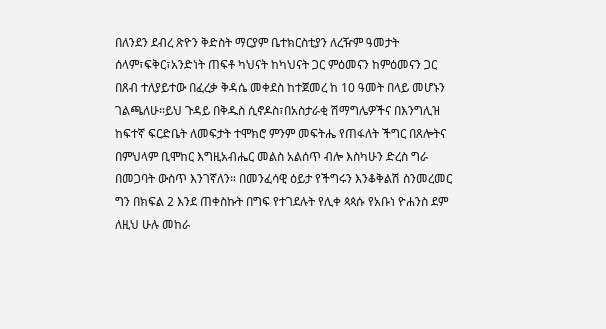በለንደን ደብረ ጽዮን ቅድስት ማርያም ቤተክርስቲያን ለረዥም ዓመታት ሰላም፣ፍቅር፣አንድነት ጠፍቶ ካህናት ከካህናት ጋር ምዕመናን ከምዕመናን ጋር በጸብ ተለያይተው በፈረቃ ቅዳሴ መቀደስ ከተጀመረ ከ 10 ዓመት በላይ መሆኑን ገልጫለሁ።ይህ ጉዳይ በቅዱስ ሲኖዶስ፣በአስታራቂ ሽማግሌዎችና በእንግሊዝ ከፍተኛ ፍርድቤት ለመፍታት ተሞክሮ ምንም መፍትሔ የጠፋለት ችግር በጸሎትና በምህላም ቢሞከር እግዚአብሔር መልስ አልሰጥ ብሎ እስካሁን ድረስ ግራ በመጋባት ውስጥ እንገኛለን። በመንፈሳዊ ዕይታ የችግሩን እንቆቅልሽ ስንመረመር ግን በክፍል 2 እንደ ጠቀስኩት በግፍ የተገደሉት የሊቀ ጳጳሱ የአቡነ ዮሐንስ ደም ለዚህ ሁሉ መከራ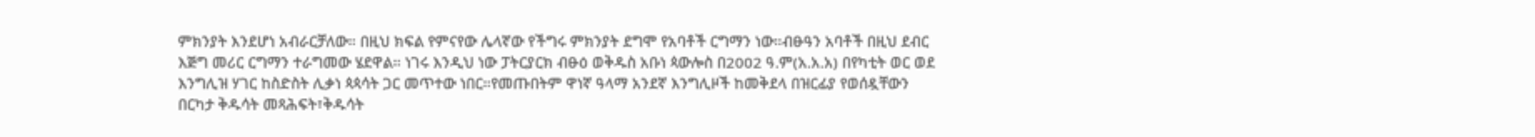ምክንያት እንደሆነ አብራርቻለው። በዚህ ክፍል የምናየው ሌላኛው የችግሩ ምክንያት ደግሞ የአባቶች ርግማን ነው።ብፁዓን አባቶች በዚህ ደብር እጅግ መሪር ርግማን ተራግመው ሄደዋል። ነገሩ እንዲህ ነው ፓትርያርክ ብፁዕ ወቅዱስ አቡነ ጳውሎስ በ2002 ዓ.ም(አ.አ.አ) በየካቲት ወር ወደ እንግሊዝ ሃገር ከስድስት ሊቃነ ጳጳሳት ጋር መጥተው ነበር።የመጡበትም ዋነኛ ዓላማ አንደኛ እንግሊዞች ከመቅደላ በዝርፊያ የወሰዷቸውን በርካታ ቅዱሳት መጻሕፍት፣ቅዱሳት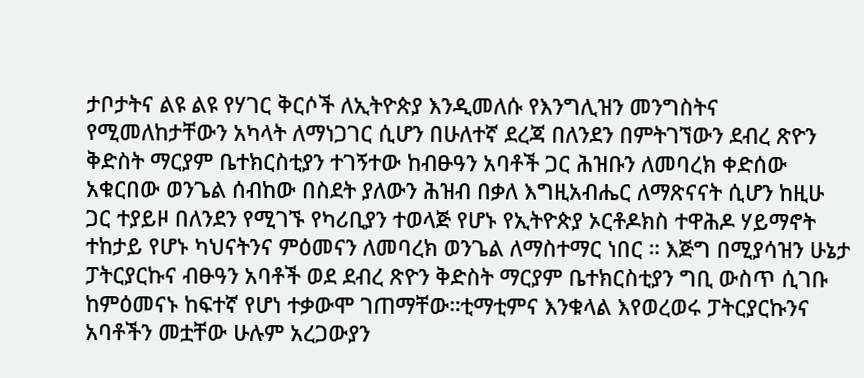ታቦታትና ልዩ ልዩ የሃገር ቅርሶች ለኢትዮጵያ እንዲመለሱ የእንግሊዝን መንግስትና የሚመለከታቸውን አካላት ለማነጋገር ሲሆን በሁለተኛ ደረጃ በለንደን በምትገኘውን ደብረ ጽዮን ቅድስት ማርያም ቤተክርስቲያን ተገኝተው ከብፁዓን አባቶች ጋር ሕዝቡን ለመባረክ ቀድሰው አቁርበው ወንጌል ሰብከው በስደት ያለውን ሕዝብ በቃለ እግዚአብሔር ለማጽናናት ሲሆን ከዚሁ ጋር ተያይዞ በለንደን የሚገኙ የካሪቢያን ተወላጅ የሆኑ የኢትዮጵያ ኦርቶዶክስ ተዋሕዶ ሃይማኖት ተከታይ የሆኑ ካህናትንና ምዕመናን ለመባረክ ወንጌል ለማስተማር ነበር ። እጅግ በሚያሳዝን ሁኔታ ፓትርያርኩና ብፁዓን አባቶች ወደ ደብረ ጽዮን ቅድስት ማርያም ቤተክርስቲያን ግቢ ውስጥ ሲገቡ ከምዕመናኑ ከፍተኛ የሆነ ተቃውሞ ገጠማቸው።ቲማቲምና እንቁላል እየወረወሩ ፓትርያርኩንና አባቶችን መቷቸው ሁሉም አረጋውያን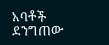አባቶች ደንግጠው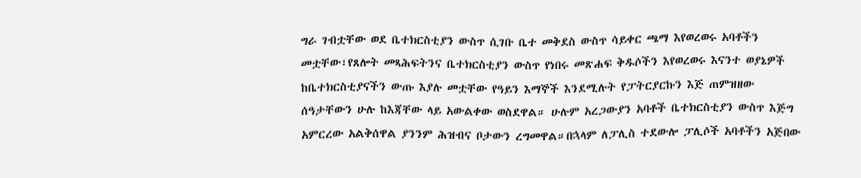ግራ ገብቷቸው ወደ ቤተክርስቲያን ውስጥ ሲገቡ ቤተ መቅደስ ውስጥ ሳይቀር ጫማ እየወረወሩ አባቶችን መቷቸው፣የጸሎት መጻሕፍትንና ቤተክርስቲያን ውስጥ የነበሩ መጽሐፍ ቅዱሶችን እየወረወሩ እናንተ ወያኔዎች ከቤተክርስቲያናችን ውጡ እያሉ መቷቸው የዓይን እማኞች እንደሚሉት የፓትርያርኩን እጅ ጠምዝዘው ሰዓታቸውን ሁሉ ከእጃቸው ላይ አውልቀው ወስደዋል። ሁሉም አረጋውያን አባቶች ቤተክርስቲያን ውስጥ እጅግ አምርረው አልቅሰዋል ያንንም ሕዝብና ቦታውን ረግመዋል።በኋላም ለፓሊስ ተደውሎ ፓሊሶች አባቶችን አጅበው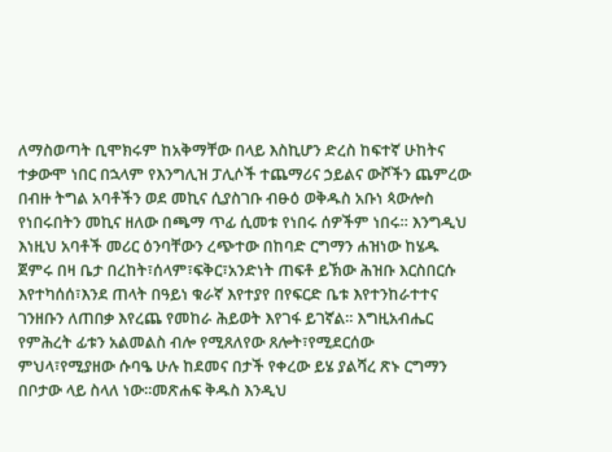ለማስወጣት ቢሞክሩም ከአቅማቸው በላይ እስኪሆን ድረስ ከፍተኛ ሁከትና ተቃውሞ ነበር በኋላም የእንግሊዝ ፓሊሶች ተጨማሪና ኃይልና ውሾችን ጨምረው በብዙ ትግል አባቶችን ወደ መኪና ሲያስገቡ ብፁዕ ወቅዱስ አቡነ ጳውሎስ የነበሩበትን መኪና ዘለው በጫማ ጥፊ ሲመቱ የነበሩ ሰዎችም ነበሩ። እንግዲህ እነዚህ አባቶች መሪር ዕንባቸውን ረጭተው በከባድ ርግማን ሐዝነው ከሄዱ ጀምሩ በዛ ቤታ በረከት፣ሰላም፣ፍቅር፣አንድነት ጠፍቶ ይኽው ሕዝቡ እርስበርሱ እየተካሰሰ፣እንደ ጠላት በዓይነ ቁራኛ እየተያየ በየፍርድ ቤቱ እየተንከራተተና ገንዘቡን ለጠበቃ እየረጨ የመከራ ሕይወት እየገፋ ይገኛል። እግዚአብሔር የምሕረት ፊቱን አልመልስ ብሎ የሚጸለየው ጸሎት፣የሚደርሰው ምህላ፣የሚያዘው ሱባዔ ሁሉ ከደመና በታች የቀረው ይሄ ያልሻረ ጽኑ ርግማን በቦታው ላይ ስላለ ነው።መጽሐፍ ቅዱስ እንዲህ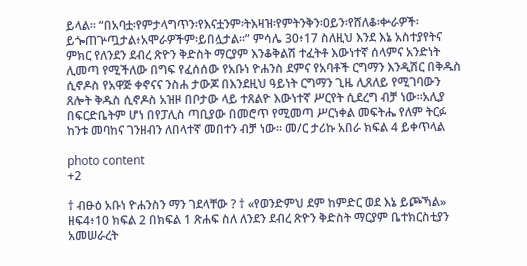ይላል። “በአባቷ፡የምታላግጥን፡የእናቷንም፡ትእዛዝ፡የምትንቅን፡ዐይን፡የሸለቆ፡ቍራዎች፡ይጐጠጕጧታል፥አሞራዎችም፡ይበሏታል።” ምሳሌ 30፥17 ስለዚህ እንደ እኔ አስተያየትና ምክር የለንደን ደብረ ጽዮን ቅድስት ማርያም እንቆቅልሽ ተፈትቶ እውነተኛ ሰላምና አንድነት ሊመጣ የሚችለው በግፍ የፈሰሰው የአቡነ ዮሐንስ ደምና የአባቶች ርግማን እንዲሽር በቅዱስ ሲኖዶስ የአዋጅ ቀኖናና ንስሐ ታውጆ በእንደዚህ ዓይነት ርግማን ጊዜ ሊጸለይ የሚገባውን ጸሎት ቅዱስ ሲኖዶስ አዝዞ በቦታው ላይ ተጸልዮ እውነተኛ ሥርየት ሲደረግ ብቻ ነው።አሊያ በፍርድቤትም ሆነ በየፓሊስ ጣቢያው በመሮጥ የሚመጣ ሥርነቀል መፍትሔ የለም ትርፉ ከንቱ መባከና ገንዘብን ለበላተኛ መበተን ብቻ ነው። መ/ር ታሪኩ አበራ ክፍል 4 ይቀጥላል

photo content
+2

† ብፁዕ አቡነ ዮሐንስን ማን ገደላቸው ? † «የወንድምህ ደም ከምድር ወደ እኔ ይጮኻል» ዘፍ4፥10 ክፍል 2 በክፍል 1 ጽሐፍ ስለ ለንደን ደብረ ጽዮን ቅድስት ማርያም ቤተክርስቲያን አመሠራረት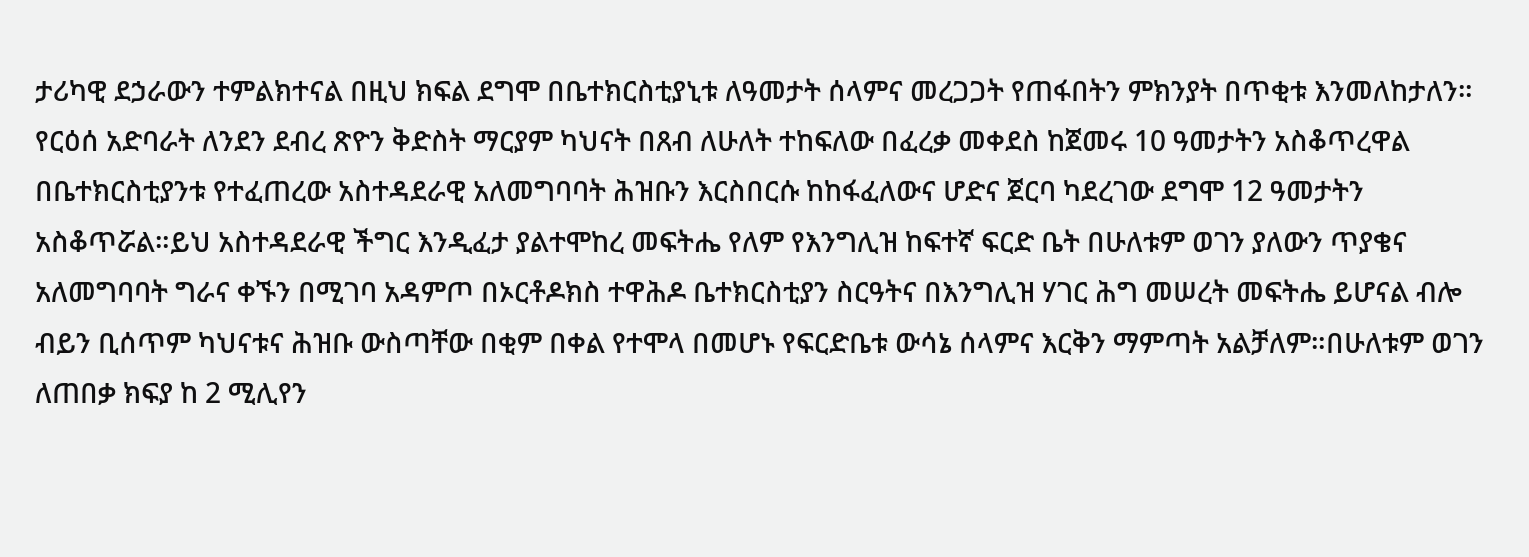ታሪካዊ ደኃራውን ተምልክተናል በዚህ ክፍል ደግሞ በቤተክርስቲያኒቱ ለዓመታት ሰላምና መረጋጋት የጠፋበትን ምክንያት በጥቂቱ እንመለከታለን። የርዕሰ አድባራት ለንደን ደብረ ጽዮን ቅድስት ማርያም ካህናት በጸብ ለሁለት ተከፍለው በፈረቃ መቀደስ ከጀመሩ 10 ዓመታትን አስቆጥረዋል በቤተክርስቲያንቱ የተፈጠረው አስተዳደራዊ አለመግባባት ሕዝቡን እርስበርሱ ከከፋፈለውና ሆድና ጀርባ ካደረገው ደግሞ 12 ዓመታትን አስቆጥሯል።ይህ አስተዳደራዊ ችግር እንዲፈታ ያልተሞከረ መፍትሔ የለም የእንግሊዝ ከፍተኛ ፍርድ ቤት በሁለቱም ወገን ያለውን ጥያቄና አለመግባባት ግራና ቀኙን በሚገባ አዳምጦ በኦርቶዶክስ ተዋሕዶ ቤተክርስቲያን ስርዓትና በእንግሊዝ ሃገር ሕግ መሠረት መፍትሔ ይሆናል ብሎ ብይን ቢሰጥም ካህናቱና ሕዝቡ ውስጣቸው በቂም በቀል የተሞላ በመሆኑ የፍርድቤቱ ውሳኔ ሰላምና እርቅን ማምጣት አልቻለም።በሁለቱም ወገን ለጠበቃ ክፍያ ከ 2 ሚሊየን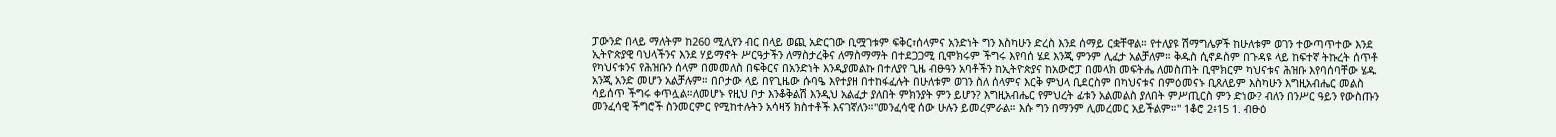ፓውንድ በላይ ማለትም ከ260 ሚሊየን ብር በላይ ወጪ አድርገው ቢሟገቱም ፍቅር፣ሰላምና አንድነት ግን እስካሁን ድረስ እንደ ሰማይ ርቋቸዋል። የተለያዩ ሽማግሌዎች ከሁለቱም ወገን ተውጣጥተው እንደ ኢትዮጵያዊ ባህላችንና እንደ ሃይማኖት ሥርዓታችን ለማስታረቅና ለማስማማት በተደጋጋሚ ቢሞክሩም ችግሩ እየባሰ ሄደ እንጂ ምንም ሊፈታ አልቻለም። ቅዱስ ሲኖዶስም በጉዳዩ ላይ ከፍተኛ ትኩረት ሰጥቶ የካህናቱንና የሕዝቡን ሰላም በመመለስ በፍቅርና በአንድነት እንዲያመልኩ በተለያየ ጊዜ ብፁዓን አባቶችን ከኢትዮጵያና ከአውሮፓ በመላክ መፍትሔ ለመስጠት ቢሞክርም ካህናቱና ሕዝቡ እየባሰባቸው ሄዱ አንጂ አንድ መሆን አልቻሉም። በቦታው ላይ በየጊዜው ሱባዔ እየተያዘ በተከፋፈሉት በሁለቱም ወገን ስለ ሰላምና እርቅ ምህላ ቢደርስም በካህናቱና በምዕመናኑ ቢጸለይም እስካሁን እግዚአብሔር መልስ ሳይሰጥ ችግሩ ቀጥሏል።ለመሆኑ የዚህ ቦታ እንቆቅልሽ እንዲህ አልፈታ ያለበት ምክንያት ምን ይሆን? እግዚአብሔር የምህረት ፊቱን አልመልስ ያለበት ምሥጢርስ ምን ድነው? ብለን በንሥር ዓይን የውስጡን መንፈሳዊ ችግሮች ስንመርምር የሚከተሉትን አሳዛኝ ክስተቶች እናገኛለን።"መንፈሳዊ ሰው ሁሉን ይመረምራል። እሱ ግን በማንም ሊመረመር አይችልም።" 1ቆሮ 2፥15 1. ብፁዕ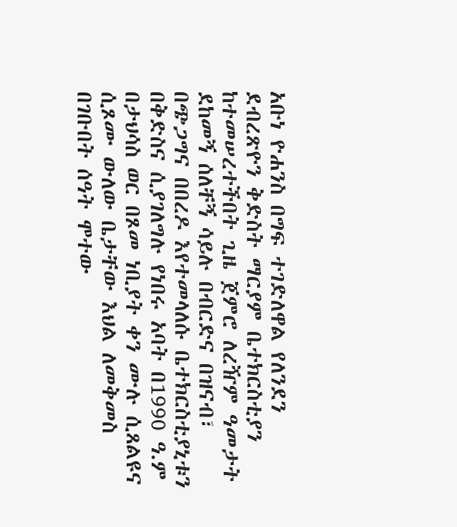አቡነ ዮሐንስ በግፍ ተገድለዋል የለንደን ደብረጽዮን ቅድስት ማርያም ቤተክርስቲያን ከተመሠረተችበት ጊዜ ጀምሮ ለረዥም ዓመታት ደከመኝ ሰለቸኝ ሳይሉ በብርድና በዝናብ፣ በጭጋግና በበረዶ እየተመላለሱ ቤተክርስቲያኒቱን በቅድስና ሲያገለግሉ የነበሩ አባት በ1990 ዓ.ም በታህሳስ ወር በጾመ ነቢያት ቀን ሙሉ ሲጸልዩና ሲጾሙ ውለው ቤታቸው እህል ለመቅመስ በገቡበት ሰዓት ሞተው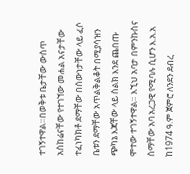ተገኝተዋል።በወቅቱ ቤታቸው ውስጥ አስከሬናቸው የተገኘው መሐል አናታቸው ተፈነካክቶ ደማቸው በሰውነታቸው ላይ ፈሶ ቤቱን ደማቸው አጥልቅልቆት በሚያሳዝን ጭካኔ እጃቸው ላይ ስልክ እንደ ጨበጡ ሞተው ተገኝተዋል። እኚህ አባታ በምንኩስና ስማቸው አባ አረጋዊ የሚባሉ ሲሆን እ.አ.አ ከ1974 ዓ.ም ጀምሮ ለንደን ደብረ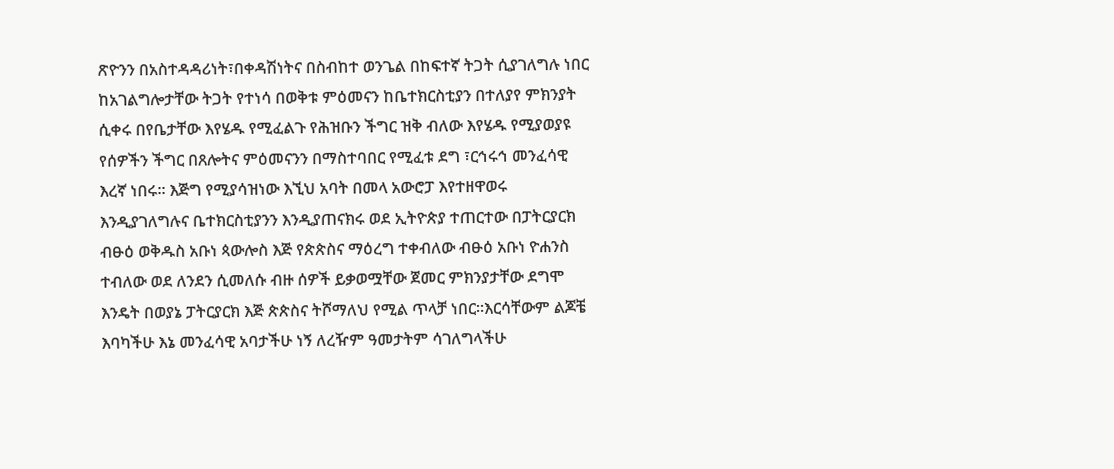ጽዮንን በአስተዳዳሪነት፣በቀዳሽነትና በስብከተ ወንጌል በከፍተኛ ትጋት ሲያገለግሉ ነበር ከአገልግሎታቸው ትጋት የተነሳ በወቅቱ ምዕመናን ከቤተክርስቲያን በተለያየ ምክንያት ሲቀሩ በየቤታቸው እየሄዱ የሚፈልጉ የሕዝቡን ችግር ዝቅ ብለው እየሄዱ የሚያወያዩ የሰዎችን ችግር በጸሎትና ምዕመናንን በማስተባበር የሚፈቱ ደግ ፣ርኅሩኅ መንፈሳዊ እረኛ ነበሩ። እጅግ የሚያሳዝነው እኚህ አባት በመላ አውሮፓ እየተዘዋወሩ እንዲያገለግሉና ቤተክርስቲያንን እንዲያጠናክሩ ወደ ኢትዮጵያ ተጠርተው በፓትርያርክ ብፁዕ ወቅዱስ አቡነ ጳውሎስ እጅ የጵጵስና ማዕረግ ተቀብለው ብፁዕ አቡነ ዮሐንስ ተብለው ወደ ለንደን ሲመለሱ ብዙ ሰዎች ይቃወሟቸው ጀመር ምክንያታቸው ደግሞ እንዴት በወያኔ ፓትርያርክ እጅ ጵጵስና ትሾማለህ የሚል ጥላቻ ነበር።እርሳቸውም ልጆቼ እባካችሁ እኔ መንፈሳዊ አባታችሁ ነኝ ለረዥም ዓመታትም ሳገለግላችሁ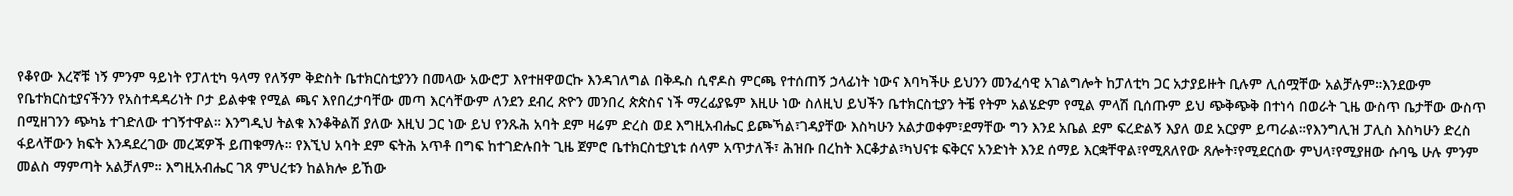የቆየው እረኛቹ ነኝ ምንም ዓይነት የፓለቲካ ዓላማ የለኝም ቅድስት ቤተክርስቲያንን በመላው አውሮፓ እየተዘዋወርኩ እንዳገለግል በቅዱስ ሲኖዶስ ምርጫ የተሰጠኝ ኃላፊነት ነውና እባካችሁ ይህንን መንፈሳዊ አገልግሎት ከፓለቲካ ጋር አታያይዙት ቢሉም ሊሰሟቸው አልቻሉም።እንደውም የቤተክርስቲያናችንን የአስተዳዳሪነት ቦታ ይልቀቁ የሚል ጫና እየበረታባቸው መጣ እርሳቸውም ለንደን ደብረ ጽዮን መንበረ ጵጵስና ነች ማረፊያዬም እዚሁ ነው ስለዚህ ይህችን ቤተክርስቲያን ትቼ የትም አልሄድም የሚል ምላሽ ቢሰጡም ይህ ጭቅጭቅ በተነሳ በወራት ጊዜ ውስጥ ቤታቸው ውስጥ በሚዘገንን ጭካኔ ተገድለው ተገኝተዋል። እንግዲህ ትልቁ እንቆቅልሽ ያለው እዚህ ጋር ነው ይህ የንጹሕ አባት ደም ዛሬም ድረስ ወደ እግዚአብሔር ይጮኻል፣ገዳያቸው እስካሁን አልታወቀም፣ደማቸው ግን እንደ አቤል ደም ፍረድልኝ እያለ ወደ አርያም ይጣራል።የእንግሊዝ ፓሊስ እስካሁን ድረስ ፋይላቸውን ክፍት እንዳደረገው መረጃዎች ይጠቁማሉ። የእኚህ አባት ደም ፍትሕ አጥቶ በግፍ ከተገድሉበት ጊዜ ጀምሮ ቤተክርስቲያኒቱ ሰላም አጥታለች፣ ሕዝቡ በረከት እርቆታል፣ካህናቱ ፍቅርና አንድነት እንደ ሰማይ እርቋቸዋል፣የሚጸለየው ጸሎት፣የሚደርሰው ምህላ፣የሚያዘው ሱባዔ ሁሉ ምንም መልስ ማምጣት አልቻለም። እግዚአብሔር ገጸ ምህረቱን ከልክሎ ይኸው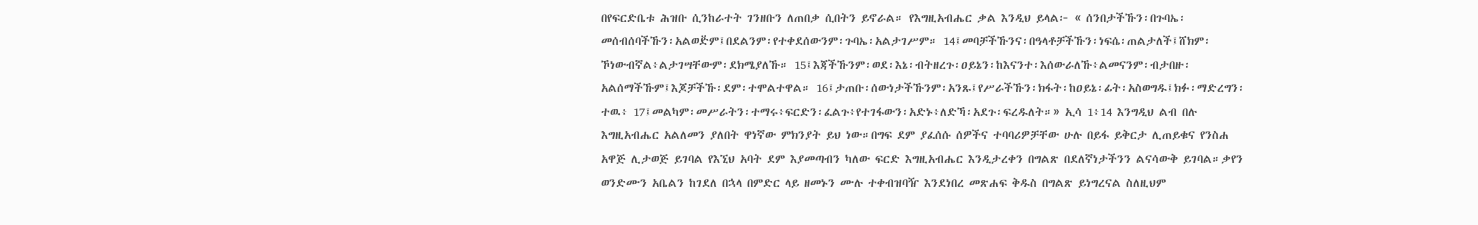በየፍርድቤቱ ሕዝቡ ሲንከራተት ገንዘቡን ለጠበቃ ሲበትን ይኖራል። የእግዚአብሔር ቃል እንዲህ ይላል፦ « ሰንበታችኹን፡በጉባኤ፡መሰብሰባችኹን፡አልወድ፟ም፤በደልንም፡የተቀደሰውንም፡ጉባኤ፡አልታገሥም። 14፤መባቻችኹንና፡በዓላቶቻችኹን፡ነፍሴ፡ጠልታለች፤ሸክም፡ኾነውብኛል፥ልታገሣቸውም፡ደክሜያለኹ። 15፤እጃችኹንም፡ወደ፡እኔ፡ብትዘረጉ፡ዐይኔን፡ከእናንተ፡እሰውራለኹ፥ልመናንም፡ብታበዙ፡ አልሰማችኹም፤እጆቻችኹ፡ደም፡ተሞልተዋል። 16፤ታጠቡ፡ሰውነታችኹንም፡አንጹ፤የሥራችኹን፡ክፋት፡ከዐይኔ፡ፊት፡አስወግዱ፤ክፉ፡ማድረግን፡ተዉ፥ 17፤መልካም፡መሥራትን፡ተማሩ፥ፍርድን፡ፈልጉ፥የተገፋውን፡አድኑ፥ለድኻ፡አደጉ፡ፍረዱለት።» ኢሳ 1፥14 እንግዲህ ልብ በሉ እግዚአብሔር አልለመን ያለበት ዋነኛው ምክንያት ይህ ነው።በግፍ ደም ያፈሰሱ ሰዎችና ተባባሪዎቻቸው ሁሉ በይፋ ይቅርታ ሊጠይቁና የንስሐ አዋጅ ሊታወጅ ይገባል የእኚህ አባት ደም እያመጣብን ካለው ፍርድ እግዚአብሔር እንዲታረቀን በግልጽ በደለኛነታችንን ልናሳውቅ ይገባል።ቃየን ወንድሙን አቤልን ከገደለ በኋላ በምድር ላይ ዘመኑን ሙሉ ተቀብዝባዥ እንደነበረ መጽሐፍ ቅዱስ በግልጽ ይነግረናል ስለዚህም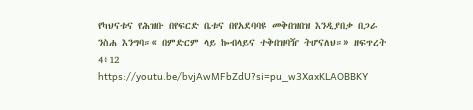የካህናቱና የሕዝቡ በየፍርድ ቤቱና በየአደባባዩ መቅበዝበዝ እንዲያበቃ በጋራ ንስሐ እንግባ።« በምድርም ላይ ኰብላይና ተቅበዝባዥ ትሆናለህ።» ዘፍጥረት 4፥12 https://youtu.be/bvjAwMFbZdU?si=pu_w3XaxKLAOBBKY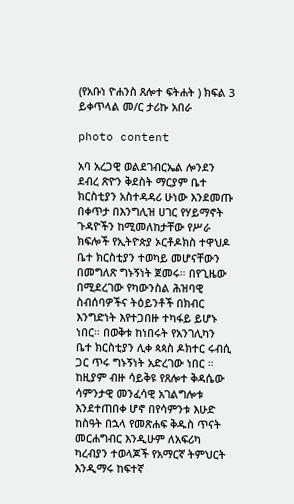(የአቡነ ዮሐንስ ጸሎተ ፍትሐት ) ክፍል 3 ይቀጥላል መ/ር ታሪኩ አበራ

photo content

አባ አረጋዊ ወልደገብርኤል ሎንደን ደብረ ጽዮን ቅደስት ማርያም ቤተ ክርስቲያን አስተዳዳሪ ሁነው እንደመጡ በቀጥታ በእንግሊዝ ሀገር የሃይማኖት ጉዳዮችን ከሚመለከታቸው የሥራ ክፍሎች የኢትዮጵያ ኦርቶዶክስ ተዋህዶ ቤተ ክርስቲያን ተወካይ መሆናቸውን በመግለጽ ግኑኝነት ጀመሩ። በየጊዜው በሚደረገው የካውንስል ሕዝባዊ ስብሰባዎችና ትዕይንቶች በክብር እንግድነት እየተጋበዙ ተካፋይ ይሆኑ ነበር። በወቅቱ ከነበሩት የአንገሊካን ቤተ ክርስቲያን ሊቀ ጳጳስ ዶክተር ሩብሲ ጋር ጥሩ ግኑኝነት አድረገው ነበር ። ከዚያም ብዙ ሳይቅዩ የጸሎተ ቅዳሴው ሳምንታዊ መንፈሳዊ አገልግሎቱ እንደተጠበቀ ሆኖ በየሳምንቱ እሁድ ከስዓት በኋላ የመጽሐፍ ቅዱስ ጥናት መርሐግብር እንዲሁም ለአፍሪካ ካረብያን ተወላጆች የአማርኛ ትምህርት እንዲማሩ ከፍተኛ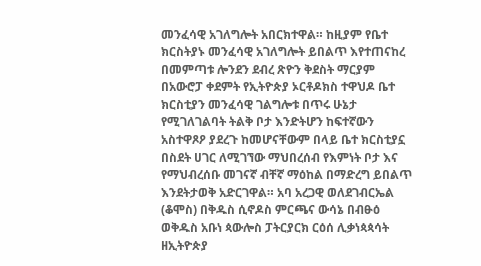መንፈሳዊ አገለግሎት አበርክተዋል። ከዚያም የቤተ ክርስትያኑ መንፈሳዊ አገለግሎት ይበልጥ እየተጠናከረ በመምጣቱ ሎንደን ደብረ ጽዮን ቅደስት ማርያም በአውሮፓ ቀደምት የኢትዮጵያ ኦርቶዶክስ ተዋህዶ ቤተ ክርስቲያን መንፈሳዊ ገልግሎቱ በጥሩ ሁኔታ የሚገለገልባት ትልቅ ቦታ እንድትሆን ከፍተኛውን አስተዋጾዖ ያደረጉ ከመሆናቸውም በላይ ቤተ ክርስቲያኗ በስደት ሀገር ለሚገኘው ማህበረሰብ የእምነት ቦታ እና የማህብረሰቡ መገናኛ ብቸኛ ማዕከል በማድረግ ይበልጥ እንደትታወቅ አድርገዋል። አባ አረጋዊ ወለደገብርኤል (ቆሞስ) በቅዱስ ሲኖዶስ ምርጫና ውሳኔ በብፁዕ ወቅዱስ አቡነ ጳውሎስ ፓትርያርክ ርዕሰ ሊቃነጳጳሳት ዘኢትዮጵያ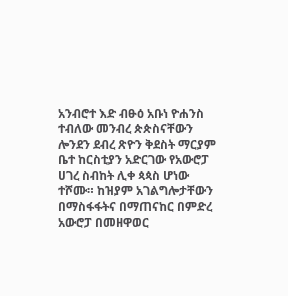አንብሮተ እድ ብፁዕ አቡነ ዮሐንስ ተብለው መንብረ ጵጵስናቸውን ሎንደን ደብረ ጽዮን ቅደስት ማርያም ቤተ ከርስቲያን አድርገው የአውሮፓ ሀገረ ስብከት ሊቀ ጳጳስ ሆነው ተሾሙ። ከዝያም አገልግሎታቸውን በማስፋፋትና በማጠናከር በምድረ አውሮፓ በመዘዋወር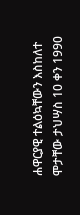ሐዋርያዊ ተልዕኳቸውን እስከለተ ሞታቸው ታህሣስ 10 ቀን 1990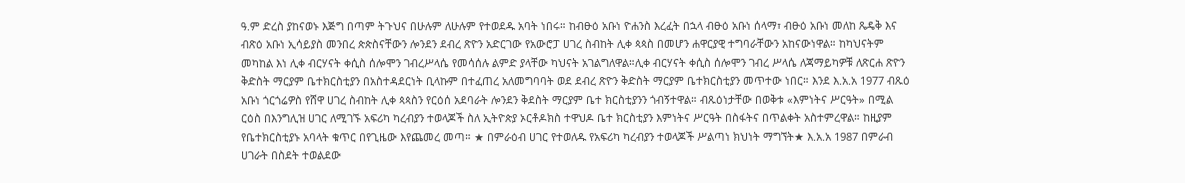ዓ.ም ድረስ ያከናወኑ እጅግ በጣም ትጉህና በሁሉም ለሁሉም የተወደዱ አባት ነበሩ። ከብፁዕ አቡነ ዮሐንስ እረፈት በኋላ ብፁዕ አቡነ ሰላማ፣ ብፁዕ አቡነ መለከ ጼዴቅ እና ብጽዕ አቡነ ኢሳይያስ መንበረ ጵጵስናቸውን ሎንደን ደብረ ጽዮን አድርገው የአውሮፓ ሀገረ ስብከት ሊቀ ጳጳስ በመሆን ሐዋርያዊ ተግባራቸውን አከናውነዋል። ከካህናትም መካከል እነ ሊቀ ብርሃናት ቀሲስ ሰሎሞን ገብረሥላሴ የመሳሰሉ ልምድ ያላቸው ካህናት አገልግለዋል።ሊቀ ብርሃናት ቀሲስ ሰሎሞን ገብረ ሥላሴ ለጃማይካዎቹ ለጽርሐ ጽዮን ቅድስት ማርያም ቤተክርስቲያን በአስተዳደርነት ቢላኩም በተፈጠረ አለመግባባት ወደ ደብረ ጽዮን ቅድስት ማርያም ቤተክርስቲያን መጥተው ነበር። እንደ እ.አ.አ 1977 ብጹዕ አቡነ ጎርጎሬዎስ የሸዋ ሀገረ ስብከት ሊቀ ጳጳስን የርዕሰ አደባራት ሎንደን ቅደስት ማርያም ቤተ ክርስቲያንን ጎብኝተዋል። ብጹዕነታቸው በወቅቱ «እምነትና ሥርዓት» በሚል ርዕስ በእንግሊዝ ሀገር ለሚገኙ አፍሪካ ካረብያን ተወላጆች ስለ ኢትዮጵያ ኦርቶዶክስ ተዋህዶ ቤተ ክርስቲያን እምነትና ሥርዓት በስፋትና በጥልቀት አስተምረዋል። ከዚያም የቤተክርስቲያኑ አባላት ቁጥር በየጊዜው እየጨመረ መጣ። ★ በምራዕብ ሀገር የተወለዱ የአፍሪካ ካረብያን ተወላጆች ሥልጣነ ክህነት ማግኘት★ እ.አ.አ 1987 በምራብ ሀገራት በስደት ተወልደው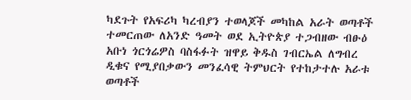ካደጉት የአፍሪካ ካረብያን ተወላጆች መካከል አራት ወጣቶች ተመርጠው ለአንድ ዓመት ወደ ኢትዮጵያ ተጋብዘው ብፁዕ አቡነ ጎርጎሬዎስ ባስፋፉት ዝዋይ ቅዱስ ገብርኤል ለግብረ ዲቁና የሚያበቃውን መንፈሳዊ ትምህርት የተከታተሉ አራቱ ወጣቶች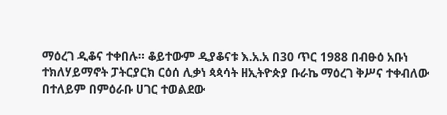ማዕረገ ዲቆና ተቀበሉ። ቆይተውም ዲያቆናቱ እ.አ.አ በ30 ጥር 1988 በብፁዕ አቡነ ተክለሃይማኖት ፓትርያርክ ርዕሰ ሊቃነ ጳጳሳት ዘኢትዮጵያ ቡራኬ ማዕረገ ቅሥና ተቀብለው በተለይም በምዕራቡ ሀገር ተወልደው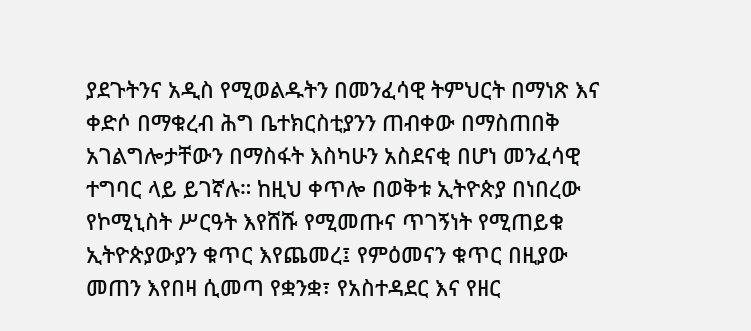ያደጉትንና አዲስ የሚወልዱትን በመንፈሳዊ ትምህርት በማነጽ እና ቀድሶ በማቁረብ ሕግ ቤተክርስቲያንን ጠብቀው በማስጠበቅ አገልግሎታቸውን በማስፋት እስካሁን አስደናቂ በሆነ መንፈሳዊ ተግባር ላይ ይገኛሉ። ከዚህ ቀጥሎ በወቅቱ ኢትዮጵያ በነበረው የኮሚኒስት ሥርዓት እየሸሹ የሚመጡና ጥገኝነት የሚጠይቁ ኢትዮጵያውያን ቁጥር እየጨመረ፤ የምዕመናን ቁጥር በዚያው መጠን እየበዛ ሲመጣ የቋንቋ፣ የአስተዳደር እና የዘር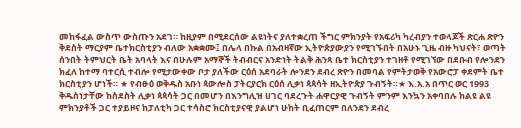መከፋፈል ውስጥ ውስጡን አደገ። ከዚያም በሚደርሰው ልዩነትና ያለተቋረጠ ችግር ምክንያት የአፍሪካ ካረብያን ተወላጆች ጽርሐ ጽዮን ቅደስት ማርያም ቤተክርስቲያን ብለው አቋቋሙ፤ በሌላ በኩል በአብዛኛው ኢትዮጵያውያን የሚገኙበት በአሁኑ ጊዜ ብዙ ካህናት፣ ወጣት ሰንበት ትምህርት ቤት አባላት እና በሁሉም አማኞች ትብብርና አንድነት ትልቅ ሕንጻ ቤተ ክርስቲያን ተገዘቶ የሚገኘው በደቡብ የሎንደን ክፈለ ከተማ ባተርሲ ተብሎ የሚታውቀው ቦታ ያለችው ርዕሰ አደባራት ሎንደን ደብረ ጽዮን በመባል የምትታወቅ የአውሮፓ ቀደምት ቤተ ክርስቲያን ሆነች። ★ የብፁዕ ወቅዱስ አቡነ ጳውሎስ ፓትርያርክ ርዕሰ ሊቃነ ጳጳሳት ዘኢትዮጵያ ጉብኝት።★ እ.አ.አ በጥር ወር 1993 ቅዱስነታቸው ከስደስት ሊቃነ ጳጳሳት ጋር በመሆን በእንግሊዝ ሀገር ባደረጉት ሐዋርያዊ ጉብኝት ምንም እንኳን አቀባበሉ ከልዩ ልዩ ምክንያቶች ጋር ተያይዞና ከፓለቲካ ጋር ተሳስሮ ክርስቲያናዊ ያልሆነ ሁከት ቢፈጠርም በለንደን ደብረ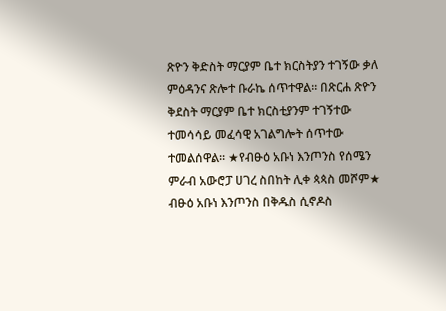ጽዮን ቅድስት ማርያም ቤተ ክርስትያን ተገኝው ቃለ ምዕዳንና ጽሎተ ቡራኬ ሰጥተዋል። በጽርሐ ጽዮን ቅደስት ማርያም ቤተ ክርስቲያንም ተገኝተው ተመሳሳይ መፈሳዊ አገልግሎት ሰጥተው ተመልሰዋል። ★የብፁዕ አቡነ እንጦንስ የሰሜን ምራብ አውሮፓ ሀገረ ስበከት ሊቀ ጳጳስ መሾም★ ብፁዕ አቡነ እንጦንስ በቅዱስ ሲኖዶስ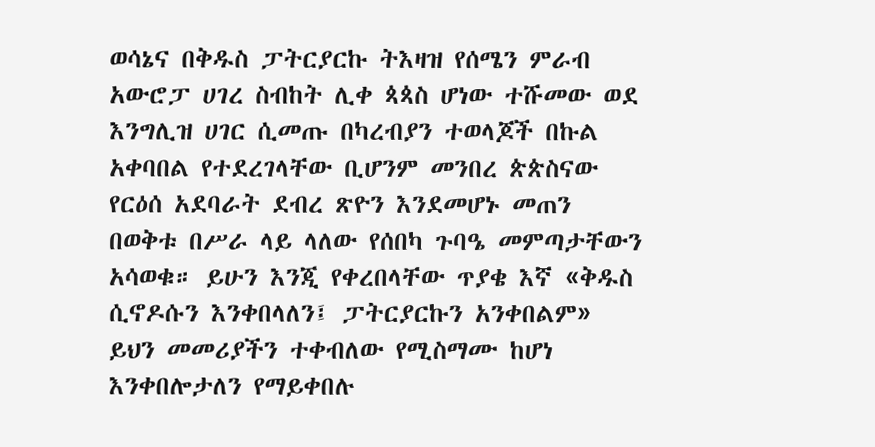ወሳኔና በቅዱስ ፓትርያርኩ ትእዛዝ የሰሜን ምራብ አውሮፓ ሀገረ ስብከት ሊቀ ጳጳስ ሆነው ተሹመው ወደ እንግሊዝ ሀገር ሲመጡ በካረብያን ተወላጆች በኩል አቀባበል የተደረገላቸው ቢሆንም መንበረ ጵጵስናው የርዕሰ አደባራት ደብረ ጽዮን እንደመሆኑ መጠን በወቅቱ በሥራ ላይ ላለው የሰበካ ጉባዔ መምጣታቸውን አሳወቁ። ይሁን እንጂ የቀረበላቸው ጥያቄ እኛ «ቅዱስ ሲኖዶሱን እንቀበላለን፤ ፓትርያርኩን አንቀበልም» ይህን መመሪያችን ተቀብለው የሚስማሙ ከሆነ እንቀበሎታለን የማይቀበሉ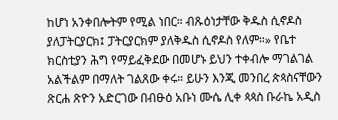ከሆነ አንቀበሎትም የሚል ነበር። ብጹዕነታቸው ቅዱስ ሲኖዶስ ያለፓትርያርክ፤ ፓትርያርክም ያለቅዱስ ሲኖዶስ የለም።» የቤተ ክርስቲያን ሕግ የማይፈቅደው በመሆኑ ይህን ተቀብሎ ማገልገል አልችልም በማለት ገልጸው ቀሩ። ይሁን እንጂ መንበረ ጵጳስናቸውን ጽርሐ ጽዮን አድርገው በብፁዕ አቡነ ሙሴ ሊቀ ጳጳስ ቡራኬ አዲስ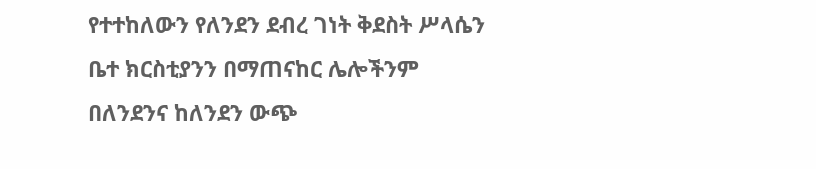የተተከለውን የለንደን ደብረ ገነት ቅደስት ሥላሴን ቤተ ክርስቲያንን በማጠናከር ሌሎችንም በለንደንና ከለንደን ውጭ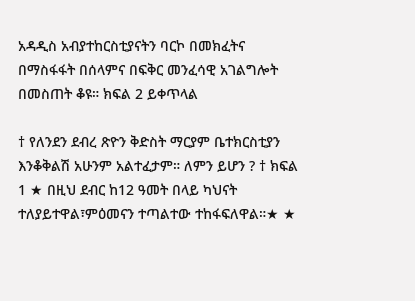አዳዲስ አብያተከርስቲያናትን ባርኮ በመክፈትና በማስፋፋት በሰላምና በፍቅር መንፈሳዊ አገልግሎት በመስጠት ቆዩ። ክፍል 2 ይቀጥላል

† የለንደን ደብረ ጽዮን ቅድስት ማርያም ቤተክርስቲያን እንቆቅልሽ አሁንም አልተፈታም። ለምን ይሆን ? † ክፍል 1 ★ በዚህ ደብር ከ12 ዓመት በላይ ካህናት ተለያይተዋል፣ምዕመናን ተጣልተው ተከፋፍለዋል።★ ★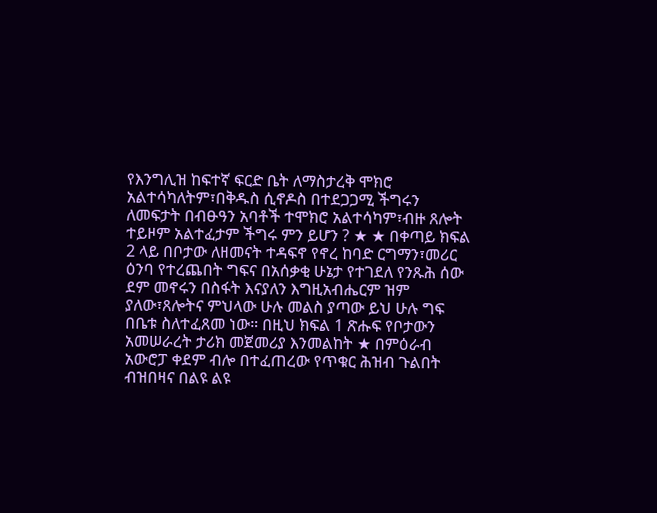የእንግሊዝ ከፍተኛ ፍርድ ቤት ለማስታረቅ ሞክሮ አልተሳካለትም፣በቅዱስ ሲኖዶስ በተደጋጋሚ ችግሩን ለመፍታት በብፁዓን አባቶች ተሞክሮ አልተሳካም፣ብዙ ጸሎት ተይዞም አልተፈታም ችግሩ ምን ይሆን ? ★ ★ በቀጣይ ክፍል 2 ላይ በቦታው ለዘመናት ተዳፍኖ የኖረ ከባድ ርግማን፣መሪር ዕንባ የተረጨበት ግፍና በአሰቃቂ ሁኔታ የተገደለ የንጹሕ ሰው ደም መኖሩን በስፋት እናያለን እግዚአብሔርም ዝም ያለው፣ጸሎትና ምህላው ሁሉ መልስ ያጣው ይህ ሁሉ ግፍ በቤቱ ስለተፈጸመ ነው። በዚህ ክፍል 1 ጽሑፍ የቦታውን አመሠራረት ታሪክ መጀመሪያ እንመልከት ★ በምዕራብ አውሮፓ ቀደም ብሎ በተፈጠረው የጥቁር ሕዝብ ጉልበት ብዝበዛና በልዩ ልዩ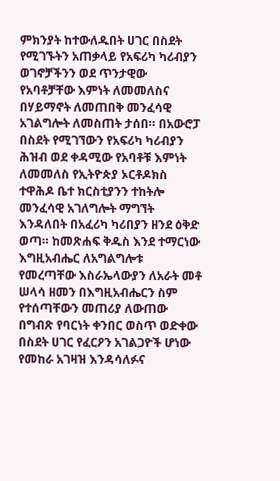ምክንያት ከተውለዱበት ሀገር በስደት የሚገኙትን አጠቃላይ የአፍሪካ ካሪብያን ወገኖቻችንን ወደ ጥንታዊው የአባቶቻቸው እምነት ለመመለስና በሃይማኖት ለመጠበቅ መንፈሳዊ አገልግሎት ለመስጠት ታሰበ። በአውሮፓ በስደት የሚገኘውን የአፍሪካ ካሪብያን ሕዝብ ወደ ቀዳሚው የአባቶቹ እምነት ለመመለስ የኢትዮጵያ ኦርቶዶክስ ተዋሕዶ ቤተ ክርስቲያንን ተከትሎ መንፈሳዊ አገለግሎት ማግኘት እንዳለበት በአፈሪካ ካሪበያን ዘንደ ዕቅድ ወጣ። ከመጽሐፍ ቅዱስ እንደ ተማርነው እግዚአብሔር ለአግልግሎቱ የመረጣቸው እስራኤላውያን ለአራት መቶ ሠላሳ ዘመን በእግዚአብሔርን ስም የተሰጣቸውን መጠሪያ ለውጠው በግብጽ የባርነት ቀንበር ወስጥ ወድቀው በስደት ሀገር የፈርዖን አገልጋዮች ሆነው የመከራ አገዛዝ እንዳሳለፉና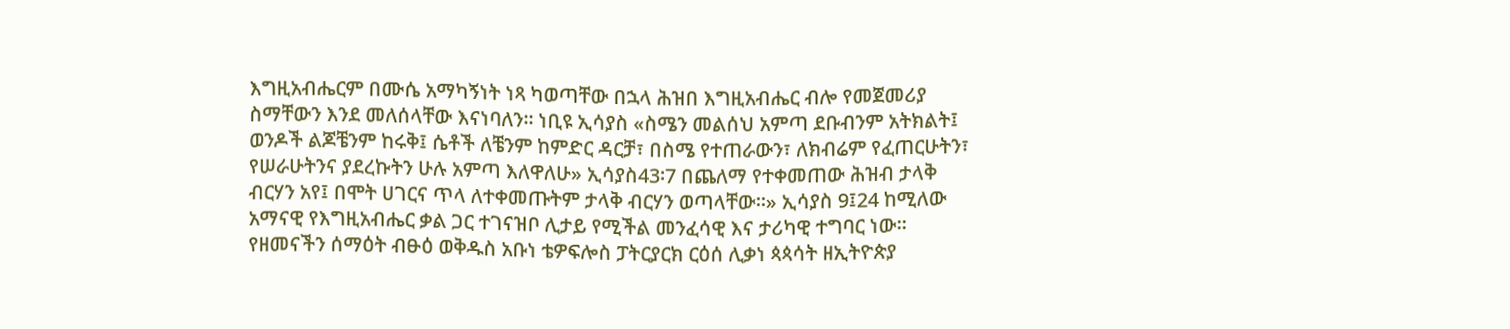እግዚአብሔርም በሙሴ አማካኝነት ነጻ ካወጣቸው በኋላ ሕዝበ እግዚአብሔር ብሎ የመጀመሪያ ስማቸውን እንደ መለሰላቸው እናነባለን። ነቢዩ ኢሳያስ «ስሜን መልሰህ አምጣ ደቡብንም አትክልት፤ ወንዶች ልጆቼንም ከሩቅ፤ ሴቶች ለቼንም ከምድር ዳርቻ፣ በስሜ የተጠራውን፣ ለክብሬም የፈጠርሁትን፣ የሠራሁትንና ያደረኩትን ሁሉ አምጣ እለዋለሁ» ኢሳያስ43፡7 በጨለማ የተቀመጠው ሕዝብ ታላቅ ብርሃን አየ፤ በሞት ሀገርና ጥላ ለተቀመጡትም ታላቅ ብርሃን ወጣላቸው።» ኢሳያስ 9፤24 ከሚለው አማናዊ የእግዚአብሔር ቃል ጋር ተገናዝቦ ሊታይ የሚችል መንፈሳዊ እና ታሪካዊ ተግባር ነው። የዘመናችን ሰማዕት ብፁዕ ወቅዱስ አቡነ ቴዎፍሎስ ፓትርያርክ ርዕሰ ሊቃነ ጳጳሳት ዘኢትዮጵያ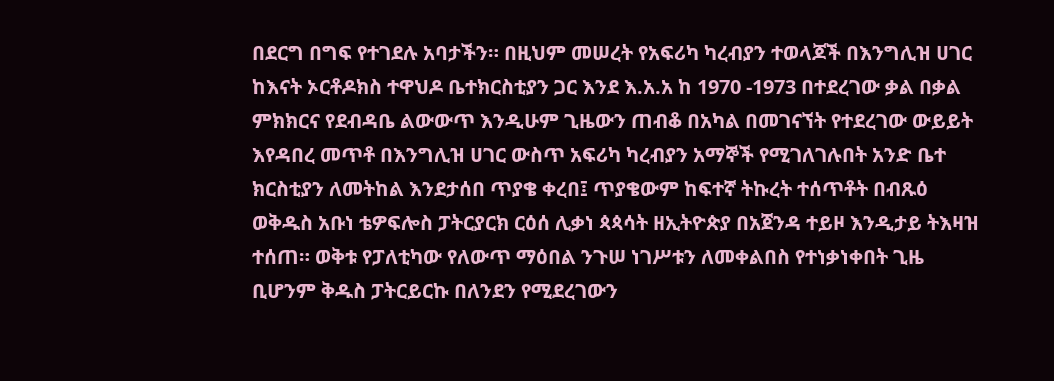በደርግ በግፍ የተገደሉ አባታችን። በዚህም መሠረት የአፍሪካ ካረብያን ተወላጆች በእንግሊዝ ሀገር ከእናት ኦርቶዶክስ ተዋህዶ ቤተክርስቲያን ጋር እንደ እ.አ.አ ከ 1970 -1973 በተደረገው ቃል በቃል ምክክርና የደብዳቤ ልውውጥ እንዲሁም ጊዜውን ጠብቆ በአካል በመገናኘት የተደረገው ውይይት እየዳበረ መጥቶ በእንግሊዝ ሀገር ውስጥ አፍሪካ ካረብያን አማኞች የሚገለገሉበት አንድ ቤተ ክርስቲያን ለመትከል እንደታሰበ ጥያቄ ቀረበ፤ ጥያቄውም ከፍተኛ ትኩረት ተሰጥቶት በብጹዕ ወቅዱስ አቡነ ቴዎፍሎስ ፓትርያርክ ርዕሰ ሊቃነ ጳጳሳት ዘኢትዮጵያ በአጀንዳ ተይዞ እንዲታይ ትእዛዝ ተሰጠ። ወቅቱ የፓለቲካው የለውጥ ማዕበል ንጉሠ ነገሥቱን ለመቀልበስ የተነቃነቀበት ጊዜ ቢሆንም ቅዱስ ፓትርይርኩ በለንደን የሚደረገውን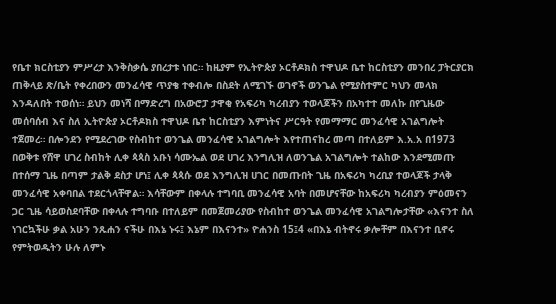የቤተ ክርስቲያን ምሥረታ እንቅስቃሴ ያበረታቱ ነበር። ከዚያም የኢትዮጵያ ኦርቶዶክስ ተዋህዶ ቤተ ከርስቲያን መንበረ ፓትርያርክ ጠቅላይ ጽ/ቤት የቀረበውን መንፈሳዊ ጥያቄ ተቀብሎ በስደት ለሚገኙ ወገኖች ወንጌል የሚያስተምር ካህን መላክ እንዳለበት ተወሰነ። ይህን መነሻ በማድረግ በአውሮፓ ታዋቂ የአፍሪካ ካረብያን ተወላጆችን በአካተተ መለኩ በየጊዜው መሰባሰብ እና ስለ ኢትዮጵያ ኦርቶዶክስ ተዋህዶ ቤተ ከርስቲያን እምነትና ሥርዓት የመማማር መንፈሳዊ አገልግሎት ተጀመረ። በሎንደን የሚደረገው የስብከተ ወንጌል መንፈሳዊ አገልግሎት እየተጠናከረ መጣ በተለይም እ.አ.አ በ1973 በወቅቱ የሸዋ ሀገረ ስብከት ሊቀ ጳጳስ አቡነ ሳሙኤል ወደ ሀገረ እንግሊዝ ለወንጌል አገልግሎት ተልከው እንደሚመጡ በተሰማ ጊዜ በጣም ታልቅ ደስታ ሆነ፤ ሊቀ ጳጳሱ ወደ እንግሊዝ ሀገር በመጡበት ጊዜ በአፍሪካ ካረቢያ ተወላጆች ታላቅ መንፈሳዊ አቀባበል ተደርጎላቸዋል። እሳቸውም በቀላሉ ተግባቢ መንፈሳዊ አባት በመሆናቸው ከአፍሪካ ካረብያን ምዕመናን ጋር ጊዜ ሳይወስደባቸው በቀላሉ ተግባቡ በተለይም በመጀመሪያው የስብከተ ወንጌል መንፈሳዊ አገልግሎታቸው «እናንተ ስለ ነገርኳችሁ ቃል አሁን ንጹሐን ናችሁ በእኔ ኑሩ፤ እኔም በእናንተ» ዮሐንስ 15፤4 «በእኔ ብትኖሩ ቃሎቸም በእናንተ ቢኖሩ የምትወዱትን ሁሉ ለምኑ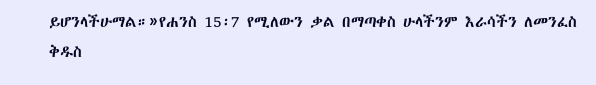ይሆንላችሁማል።»የሐንስ 15፡7 የሚለውን ቃል በማጣቀስ ሁላችንም እራሳችን ለመንፈስ ቅዱስ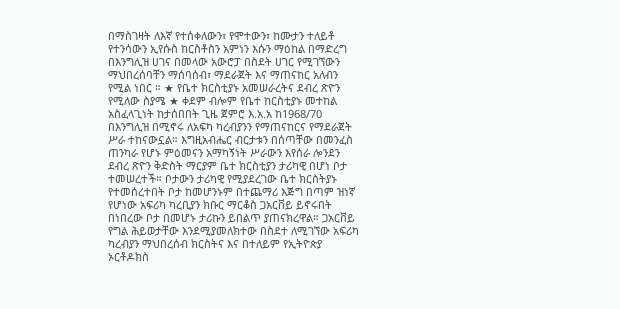በማስገዛት ለእኛ የተሰቀለውን፣ የሞተውን፣ ከሙታን ተለይቶ የተንሳውን ኢየሱስ ከርስቶስን አምነን እሱን ማዕከል በማድረግ በእንግሊዝ ሀገና በመላው አውሮፓ በስደት ሀገር የሚገኘውን ማህበረሰባቸን ማሰባሰብ፣ ማደራጀት እና ማጠናከር አለብን የሚል ነበር ። ★ የቤተ ክርስቲያኑ አመሠራረትና ደብረ ጽዮን የሚለው ስያሜ ★ ቀደም ብሎም የቤተ ከርስቲያኑ መተከል አስፈላጊነት ከታሰበበት ጊዜ ጀምሮ እ.አ.አ ከ1968/70 በእንግሊዝ በሚኖሩ ለአፍካ ካረብያንን የማጠናከርና የማደራጀት ሥራ ተከናውኗል። እግዚአብሔር ብርታቱን በሰጣቸው በመንፈስ ጠንካራ የሆኑ ምዕመናን አማካኝነት ሥራውን እየሰራ ሎንደን ደብረ ጽዮን ቅድስት ማርያም ቤተ ክርስቲያን ታሪካዊ በሆነ ቦታ ተመሠረተች። ቦታውን ታሪካዊ የሚያደረገው ቤተ ክርስትያኑ የተመሰረተበት ቦታ ከመሆንኑም በተጨማሪ እጅግ በጣም ዝነኛ የሆነው አፍሪካ ካረቢያን ክቡር ማርቆስ ጋአርቨይ ይኖሩበት በነበረው ቦታ በመሆኑ ታሪኩን ይበልጥ ያጠናክረዋል። ጋአርቨይ የግል ሕይወታቸው እንደሚያመለክተው በስደተ ለሚገኘው አፍሪካ ካረብያን ማህበረሰብ ክርስትና እና በተለይም የኢትዮጵያ ኦርቶዶክስ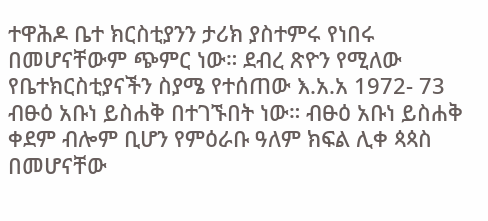ተዋሕዶ ቤተ ክርስቲያንን ታሪክ ያስተምሩ የነበሩ በመሆናቸውም ጭምር ነው። ደብረ ጽዮን የሚለው የቤተክርስቲያናችን ስያሜ የተሰጠው እ.አ.አ 1972- 73 ብፁዕ አቡነ ይስሐቅ በተገኙበት ነው። ብፁዕ አቡነ ይስሐቅ ቀደም ብሎም ቢሆን የምዕራቡ ዓለም ክፍል ሊቀ ጳጳስ በመሆናቸው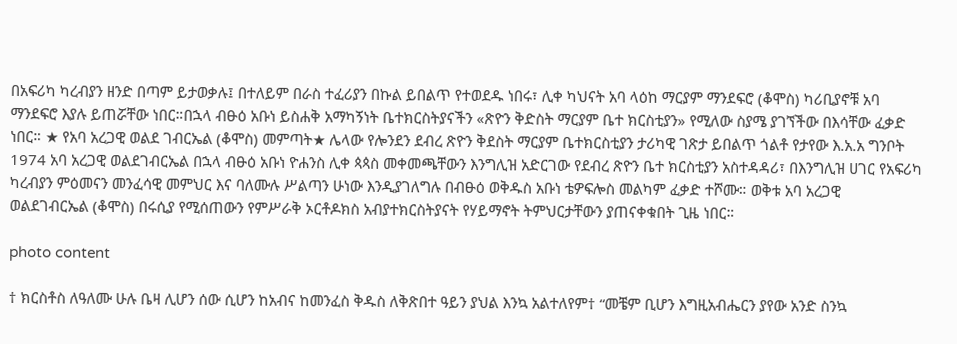በአፍሪካ ካረብያን ዘንድ በጣም ይታወቃሉ፤ በተለይም በራስ ተፈሪያን በኩል ይበልጥ የተወደዱ ነበሩ፣ ሊቀ ካህናት አባ ላዕከ ማርያም ማንደፍሮ (ቆሞስ) ካሪቢያኖቹ አባ ማንደፍሮ እያሉ ይጠሯቸው ነበር።በኋላ ብፁዕ አቡነ ይስሐቅ አማካኝነት ቤተክርስትያናችን «ጽዮን ቅድስት ማርያም ቤተ ክርስቲያን» የሚለው ስያሜ ያገኘችው በእሳቸው ፈቃድ ነበር። ★ የአባ አረጋዊ ወልደ ገብርኤል (ቆሞስ) መምጣት★ ሌላው የሎንደን ደብረ ጽዮን ቅደስት ማርያም ቤተክርስቲያን ታሪካዊ ገጽታ ይበልጥ ጎልቶ የታየው እ.አ.አ ግንቦት 1974 አባ አረጋዊ ወልደገብርኤል በኋላ ብፁዕ አቡነ ዮሐንስ ሊቀ ጳጳስ መቀመጫቸውን እንግሊዝ አድርገው የደብረ ጽዮን ቤተ ክርስቲያን አስተዳዳሪ፣ በእንግሊዝ ሀገር የአፍሪካ ካረብያን ምዕመናን መንፈሳዊ መምህር እና ባለሙሉ ሥልጣን ሁነው እንዲያገለግሉ በብፁዕ ወቅዱስ አቡነ ቴዎፍሎስ መልካም ፈቃድ ተሾሙ። ወቅቱ አባ አረጋዊ ወልደገብርኤል (ቆሞስ) በሩሲያ የሚሰጠውን የምሥራቅ ኦርቶዶክስ አብያተክርስትያናት የሃይማኖት ትምህርታቸውን ያጠናቀቁበት ጊዜ ነበር።

photo content

† ክርስቶስ ለዓለሙ ሁሉ ቤዛ ሊሆን ሰው ሲሆን ከአብና ከመንፈስ ቅዱስ ለቅጽበተ ዓይን ያህል እንኳ አልተለየም† “መቼም ቢሆን እግዚአብሔርን ያየው አንድ ስንኳ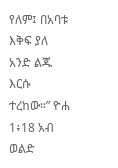የለም፤ በአባቱ እቅፍ ያለ አንድ ልጁ እርሱ ተረከው።” ዮሐ 1፥18 አብ ወልድ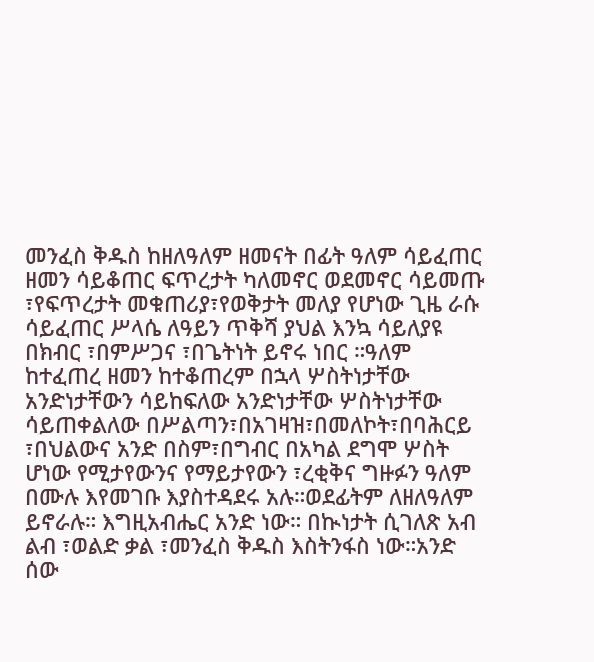መንፈስ ቅዱስ ከዘለዓለም ዘመናት በፊት ዓለም ሳይፈጠር ዘመን ሳይቆጠር ፍጥረታት ካለመኖር ወደመኖር ሳይመጡ ፣የፍጥረታት መቁጠሪያ፣የወቅታት መለያ የሆነው ጊዜ ራሱ ሳይፈጠር ሥላሴ ለዓይን ጥቅሻ ያህል እንኳ ሳይለያዩ በክብር ፣በምሥጋና ፣በጌትነት ይኖሩ ነበር ።ዓለም ከተፈጠረ ዘመን ከተቆጠረም በኋላ ሦስትነታቸው አንድነታቸውን ሳይከፍለው አንድነታቸው ሦስትነታቸው ሳይጠቀልለው በሥልጣን፣በአገዛዝ፣በመለኮት፣በባሕርይ ፣በህልውና አንድ በስም፣በግብር በአካል ደግሞ ሦስት ሆነው የሚታየውንና የማይታየውን ፣ረቂቅና ግዙፉን ዓለም በሙሉ እየመገቡ እያስተዳደሩ አሉ።ወደፊትም ለዘለዓለም ይኖራሉ። እግዚአብሔር አንድ ነው። በኲነታት ሲገለጽ አብ ልብ ፣ወልድ ቃል ፣መንፈስ ቅዱስ እስትንፋስ ነው።አንድ ሰው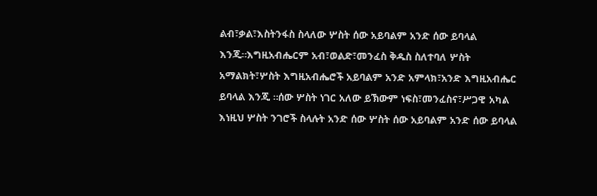ልብ፣ቃል፣እስትንፋስ ስላለው ሦስት ሰው አይባልም አንድ ሰው ይባላል እንጂ።እግዚአብሔርም አብ፣ወልድ፣መንፈስ ቅዱስ ስለተባለ ሦስት አማልክት፣ሦስት እግዚአብሔሮች አይባልም አንድ አምላክ፣አንድ እግዚአብሔር ይባላል እንጂ ።ሰው ሦስት ነገር አለው ይኽውም ነፍስ፣መንፈስና፣ሥጋዊ አካል እነዚህ ሦስት ንገሮች ስላሉት አንድ ሰው ሦስት ሰው አይባልም አንድ ሰው ይባላል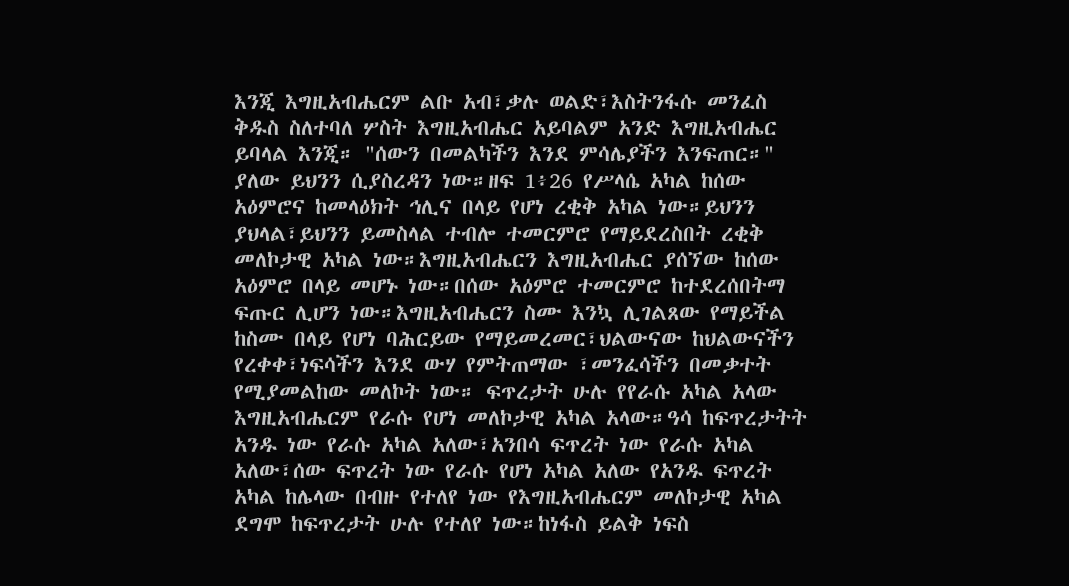እንጂ እግዚአብሔርም ልቡ አብ፣ቃሉ ወልድ፣እስትንፋሱ መንፈስ ቅዱስ ስለተባለ ሦስት እግዚአብሔር አይባልም አንድ እግዚአብሔር ይባላል እንጂ። "ሰውን በመልካችን እንደ ምሳሌያችን እንፍጠር።" ያለው ይህንን ሲያስረዳን ነው።ዘፍ 1፥26 የሥላሴ አካል ከሰው አዕምሮና ከመላዕክት ኅሊና በላይ የሆነ ረቂቅ አካል ነው።ይህንን ያህላል፣ይህንን ይመስላል ተብሎ ተመርምሮ የማይደረስበት ረቂቅ መለኮታዊ አካል ነው።እግዚአብሔርን እግዚአብሔር ያሰኘው ከሰው አዕምሮ በላይ መሆኑ ነው።በሰው አዕምሮ ተመርምሮ ከተደረሰበትማ ፍጡር ሊሆን ነው።እግዚአብሔርን ስሙ እንኳ ሊገልጸው የማይችል ከስሙ በላይ የሆነ ባሕርይው የማይመረመር፣ህልውናው ከህልውናችን የረቀቀ፣ነፍሳችን እንደ ውሃ የምትጠማው ፣መንፈሳችን በመቃተት የሚያመልከው መለኮት ነው። ፍጥረታት ሁሉ የየራሱ አካል አላው እግዚአብሔርም የራሱ የሆነ መለኮታዊ አካል አላው።ዓሳ ከፍጥረታትት አንዱ ነው የራሱ አካል አለው፣አንበሳ ፍጥረት ነው የራሱ አካል አለው፣ሰው ፍጥረት ነው የራሱ የሆነ አካል አለው የአንዱ ፍጥረት አካል ከሌላው በብዙ የተለየ ነው የእግዚአብሔርም መለኮታዊ አካል ደግሞ ከፍጥረታት ሁሉ የተለየ ነው።ከነፋስ ይልቅ ነፍስ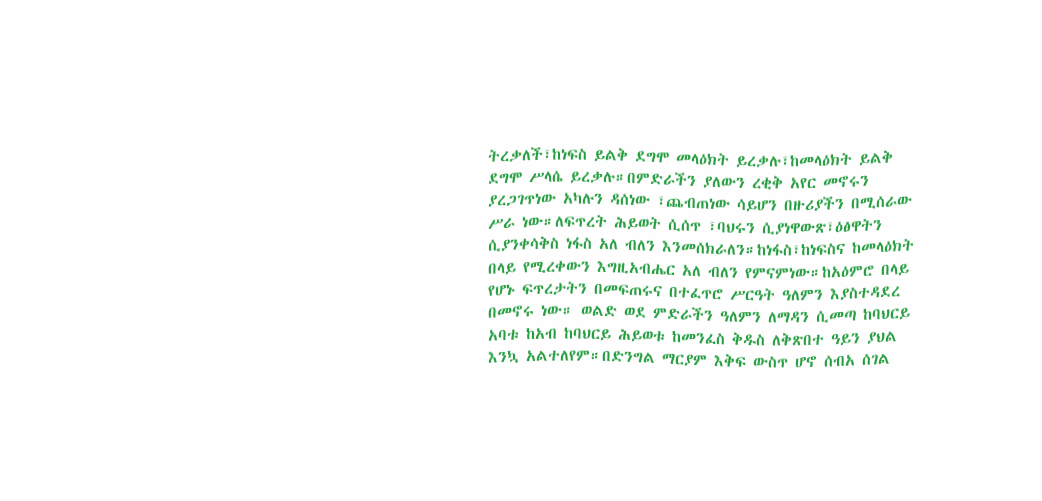ትረቃለች፣ከነፍስ ይልቅ ደግሞ መላዕክት ይረቃሉ፣ከመላዕክት ይልቅ ደግሞ ሥላሴ ይረቃሉ።በምድራችን ያለውን ረቂቅ አየር መኖሩን ያረጋገጥነው አካሉን ዳሰነው ፣ጨብጠነው ሳይሆን በዙሪያችን በሚሰራው ሥራ ነው።ለፍጥረት ሕይወት ሲሰጥ ፣ባህሩን ሲያነዋውጽ፣ዕፅዋትን ሲያንቀሳቅስ ነፋስ አለ ብለን እንመሰክራለን።ከነፋስ፣ከነፍስና ከመላዕክት በላይ የሚረቀውን እግዚአብሔር አለ ብለን የምናምነው።ከአዕምሮ በላይ የሆኑ ፍጥረታትን በመፍጠሩና በተፈጥሮ ሥርዓት ዓለምን እያስተዳደረ በመኖሩ ነው። ወልድ ወደ ምድራችን ዓለምን ለማዳን ሲመጣ ከባህርይ አባቱ ከአብ ከባህርይ ሕይወቱ ከመንፈስ ቅዱስ ለቅጽበተ ዓይን ያህል እንኳ አልተለየም።በድንግል ማርያም እቅፍ ውስጥ ሆኖ ሰብአ ሰገል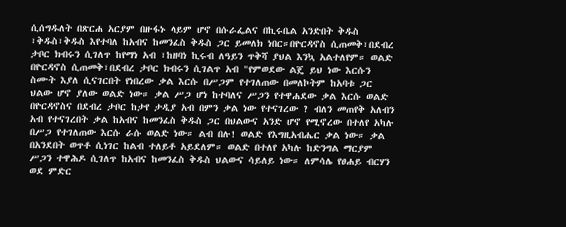ሲሰግዱለት በጽርሐ አርያም በዙፋኑ ላይም ሆኖ በሱራፌልና በኪሩቤል አንድበት ቅዱስ ፣ቅዱስ፣ቅዱስ እየተባለ ከአብና ከመንፈስ ቅዱስ ጋር ይመለክ ነበር።በዮርዳኖስ ሲጠመቅ፣በደብረ ታቦር ክብሩን ሲገለጥ ከየማነ አብ ፣ከዘባነ ኪሩብ ለዓይን ጥቅሻ ያህል እንኳ አልተለየም። ወልድ በዮርዳኖስ ሲጠመቅ፣በደብረ ታቦር ክብሩን ሲገልጥ አብ "የምወደው ልጄ ይህ ነው እርሱን ስሙት እያለ ሲናገርበት የነበረው ቃል እርሱ በሥጋም የተገለጠው በመለኮትም ከአባቱ ጋር ህልው ሆኖ ያለው ወልድ ነው። ቃል ሥጋ ሆነ ከተባለና ሥጋን የተዋሐደው ቃል እርሱ ወልድ በዮርዳኖስና በደብረ ታቦር ከታየ ታዲያ አብ በምን ቃል ነው የተናገረው ? ብለን መጠየቅ አለብን አብ የተናገረበት ቃል ከአብና ከመንፈስ ቅዱስ ጋር በህልውና አንድ ሆኖ የሚኖረው በተለየ አካሉ በሥጋ የተገለጠው እርሱ ራሱ ወልድ ነው። ልብ በሉ! ወልድ የእግዚአብሔር ቃል ነው። ቃል በአንደበት ወጥቶ ሲነገር ከልብ ተለይቶ አይደለም። ወልድ በተለየ አካሉ ከድንግል ማርያም ሥጋን ተዋሕዶ ሲገለጥ ከአብና ከመንፈስ ቅዱስ ህልውና ሳይለይ ነው። ለምሳሌ የፀሐይ ብርሃን ወደ ምድር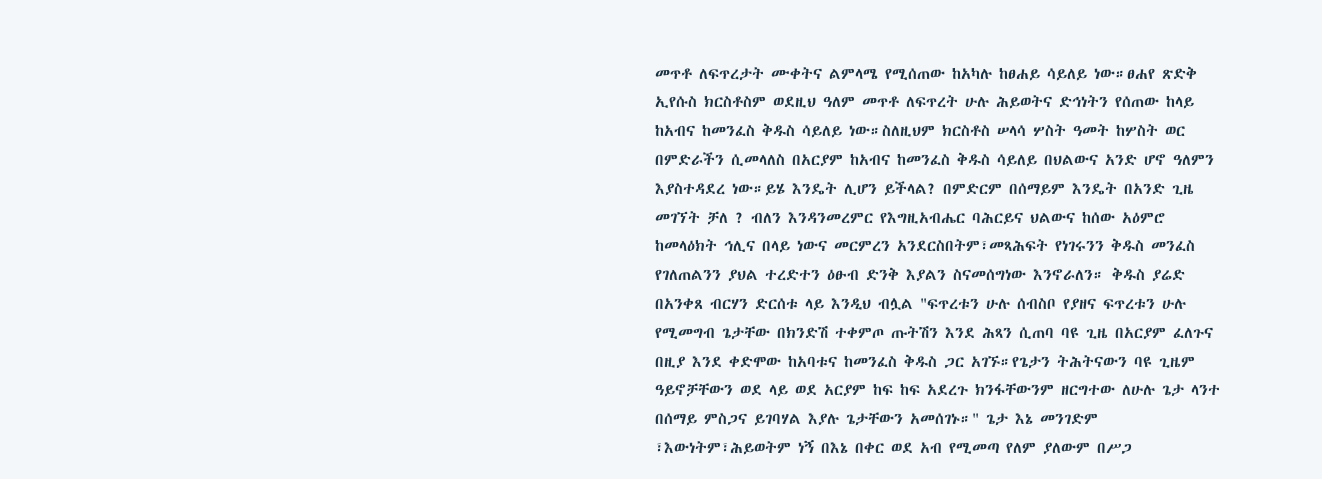መጥቶ ለፍጥረታት ሙቀትና ልምላሜ የሚሰጠው ከአካሉ ከፀሐይ ሳይለይ ነው።ፀሐየ ጽድቅ ኢየሱስ ክርስቶስም ወደዚህ ዓለም መጥቶ ለፍጥረት ሁሉ ሕይወትና ድኅነትን የሰጠው ከላይ ከአብና ከመንፈስ ቅዱስ ሳይለይ ነው።ስለዚህም ክርስቶስ ሠላሳ ሦስት ዓመት ከሦስት ወር በምድራችን ሲመላለስ በአርያም ከአብና ከመንፈስ ቅዱስ ሳይለይ በህልውና አንድ ሆኖ ዓለምን እያስተዳደረ ነው።ይሄ እንዴት ሊሆን ይችላል? በምድርም በሰማይም እንዴት በአንድ ጊዜ መገኘት ቻለ ? ብለን እንዳንመረምር የእግዚአብሔር ባሕርይና ህልውና ከሰው አዕምሮ ከመላዕክት ኅሊና በላይ ነውና መርምረን አንደርስበትም፣መጻሕፍት የነገሩንን ቅዱስ መንፈስ የገለጠልንን ያህል ተረድተን ዕፁብ ድንቅ እያልን ስናመሰግነው እንኖራለን። ቅዱስ ያሬድ በአንቀጸ ብርሃን ድርሰቱ ላይ እንዲህ ብሏል "ፍጥረቱን ሁሉ ሰብስቦ የያዘና ፍጥረቱን ሁሉ የሚመግብ ጌታቸው በክንድሽ ተቀምጦ ጡትሽን እንደ ሕጻን ሲጠባ ባዩ ጊዜ በአርያም ፈለጉና በዚያ እንደ ቀድሞው ከአባቱና ከመንፈስ ቅዱስ ጋር አገኙ።የጌታን ትሕትናውን ባዩ ጊዜም ዓይኖቻቸውን ወደ ላይ ወደ አርያም ከፍ ከፍ አደረጉ ክንፋቸውንም ዘርግተው ለሁሉ ጌታ ላንተ በሰማይ ምስጋና ይገባሃል እያሉ ጌታቸውን አመሰገኑ።" ጌታ እኔ መንገድም ፣እውነትም፣ሕይወትም ነኝ በእኔ በቀር ወደ አብ የሚመጣ የለም ያለውም በሥጋ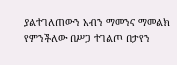ያልተገለጠውን አብን ማመንና ማመልክ የምንችለው በሥጋ ተገልጦ በታየን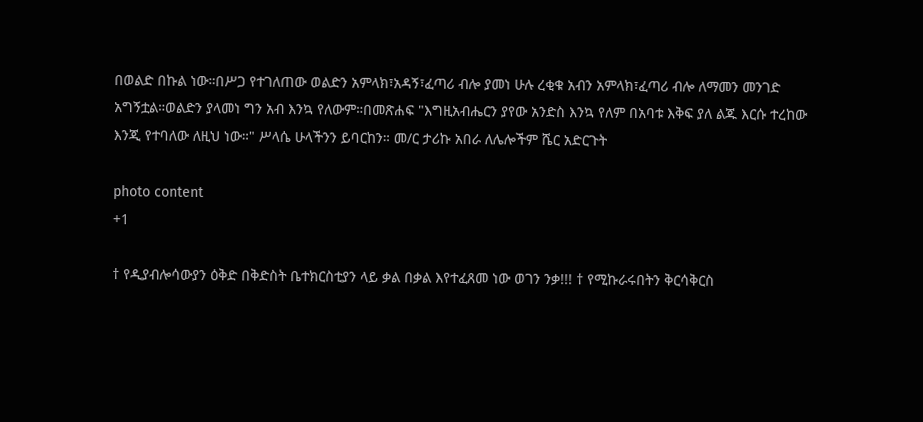በወልድ በኩል ነው።በሥጋ የተገለጠው ወልድን አምላክ፣አዳኝ፣ፈጣሪ ብሎ ያመነ ሁሉ ረቂቁ አብን አምላክ፣ፈጣሪ ብሎ ለማመን መንገድ አግኝቷል።ወልድን ያላመነ ግን አብ እንኳ የለውም።በመጽሐፍ "እግዚአብሔርን ያየው አንድስ እንኳ የለም በአባቱ እቅፍ ያለ ልጁ እርሱ ተረከው እንጂ የተባለው ለዚህ ነው።" ሥላሴ ሁላችንን ይባርከን። መ/ር ታሪኩ አበራ ለሌሎችም ሼር አድርጉት

photo content
+1

† የዲያብሎሳውያን ዕቅድ በቅድስት ቤተክርስቲያን ላይ ቃል በቃል እየተፈጸመ ነው ወገን ንቃ!!! † የሚኩራሩበትን ቅርሳቅርስ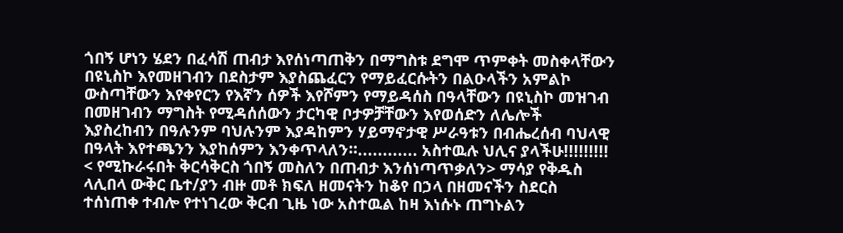ጎበኝ ሆነን ሄደን በፈሳሽ ጠብታ እየሰነጣጠቅን በማግስቱ ደግሞ ጥምቀት መስቀላቸውን በዩኒስኮ እየመዘገብን በደስታም እያስጨፈርን የማይፈርሱትን በልዑላችን አምልኮ ውስጣቸውን እየቀየርን የእኛን ሰዎች እየሾምን የማይዳሰስ በዓላቸውን በዩኒስኮ መዝገብ በመዘገብን ማግስት የሚዳሰሰውን ታርካዊ ቦታዎቻቸውን እየወሰድን ለሌሎች እያስረከብን በዓሉንም ባህሉንም እያዳከምን ሃይማኖታዊ ሥራዓቱን በብሔረሰብ ባህላዊ በዓላት እየተጫንን እያከሰምን እንቀጥላለን።............ አስተዉሉ ህሊና ያላችሁ!!!!!!!!! < የሚኩራሩበት ቅርሳቅርስ ጎበኝ መስለን በጠብታ እንሰነጣጥቃለን> ማሳያ የቅዱስ ላሊበላ ውቅር ቤተ/ያን ብዙ መቶ ክፍለ ዘመናትን ከቆየ በኃላ በዘመናችን ስደርስ ተሰነጠቀ ተብሎ የተነገረው ቅርብ ጊዜ ነው አስተዉል ከዛ እነሱኑ ጠግኑልን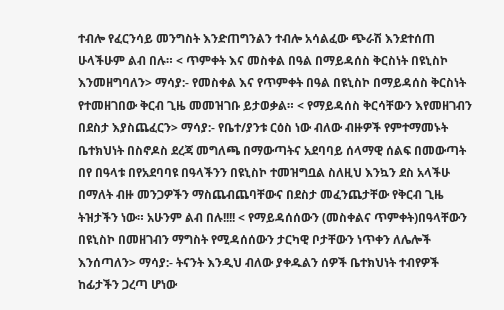ተብሎ የፈርንሳይ መንግስት እንድጠግንልን ተብሎ አሳልፈው ጭራሽ እንደተሰጠ ሁላችሁም ልብ በሉ። < ጥምቀት እና መስቀል በዓል በማይዳሰስ ቅርስነት በዩኒስኮ እንመዘግባለን> ማሳያ:- የመስቀል እና የጥምቀት በዓል በዩኒስኮ በማይዳሰስ ቅርስነት የተመዘገበው ቅርብ ጊዜ መመዝገቡ ይታወቃል። < የማይዳሰስ ቅርሳቸውን እየመዘገብን በደስታ እያስጨፈርን> ማሳያ:- የቤተ/ያንቱ ርዕስ ነው ብለው ብዙዎች የምተማመኑት ቤተክህነት በስኖዶስ ደረጃ መግለጫ በማውጣትና አደባባይ ሰላማዊ ሰልፍ በመውጣት በየ በዓላቱ በየአደባባዩ በዓላችንን በዩኒስኮ ተመዝግቧል ስለዚህ እንኳን ደስ አላችሁ በማለት ብዙ መንጋዎችን ማስጨብጨባቸውና በደስታ መፈንጨታቸው የቅርብ ጊዜ ትዝታችን ነው። አሁንም ልብ በሉ!!!! < የማይዳሰሰውን (መስቀልና ጥምቀት)በዓላቸውን በዩኒስኮ በመዘገብን ማግስት የሚዳሰሰውን ታርካዊ ቦታቸውን ነጥቀን ለሌሎች እንሰጣለን> ማሳያ:- ትናንት እንዲህ ብለው ያቀዱልን ሰዎች ቤተክህነት ተብየዎች ከፊታችን ጋረጣ ሆነው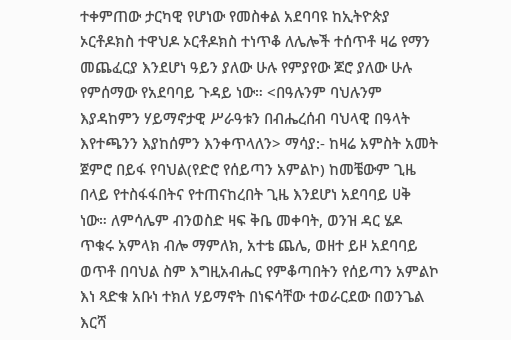ተቀምጠው ታርካዊ የሆነው የመስቀል አደባባዩ ከኢትዮጵያ ኦርቶዶክስ ተዋህዶ ኦርቶዶክስ ተነጥቆ ለሌሎች ተሰጥቶ ዛሬ የማን መጨፈርያ እንደሆነ ዓይን ያለው ሁሉ የምያየው ጆሮ ያለው ሁሉ የምሰማው የአደባባይ ጉዳይ ነው። <በዓሉንም ባህሉንም እያዳከምን ሃይማኖታዊ ሥራዓቱን በብሔረሰብ ባህላዊ በዓላት እየተጫንን እያከሰምን እንቀጥላለን> ማሳያ:- ከዛሬ አምስት አመት ጀምሮ በይፋ የባህል(የድሮ የሰይጣን አምልኮ) ከመቼውም ጊዜ በላይ የተስፋፋበትና የተጠናከረበት ጊዜ እንደሆነ አደባባይ ሀቅ ነው። ለምሳሌም ብንወስድ ዛፍ ቅቤ መቀባት, ወንዝ ዳር ሄዶ ጥቁሩ አምላክ ብሎ ማምለክ, አተቴ ጨሌ, ወዘተ ይዞ አደባባይ ወጥቶ በባህል ስም እግዚአብሔር የምቆጣበትን የሰይጣን አምልኮ እነ ጻድቁ አቡነ ተክለ ሃይማኖት በነፍሳቸው ተወራርደው በወንጌል እርሻ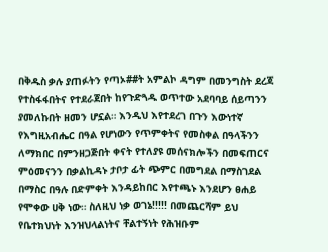በቅዱስ ቃሉ ያጠፉትን የጣኦ##ት አምልኮ ዳግም በመንግስት ደረጃ የተስፋፋበትና የተደራጀበት ከየጉድጓዱ ወጥተው አደባባይ ሰይጣንን ያመለኩበት ዘመን ሆኗል። እንዲህ እየተደረገ በጉን እውነተኛ የእግዚአብሔር በዓል የሆነውን የጥምቀትና የመስቀል በዓላችንን ለማክበር በምንዘጋጅበት ቀናት የተለያዩ መሰናክሎችን በመፍጠርና ምዕመናንን በቃልኪዳኑ ታቦታ ፊት ጭምር በመግደል በማስገደል በማስር በዓሉ በድምቀት እንዳይከበር እየተጫኑ እንደሆን ፀሐይ የሞቀው ሀቅ ነው። ስለዚህ ነቃ ወገኔ!!!!! በመጨርሻም ይህ የቤተክህነት እንዝህላልነትና ቸልተኝነት የሕዝቡም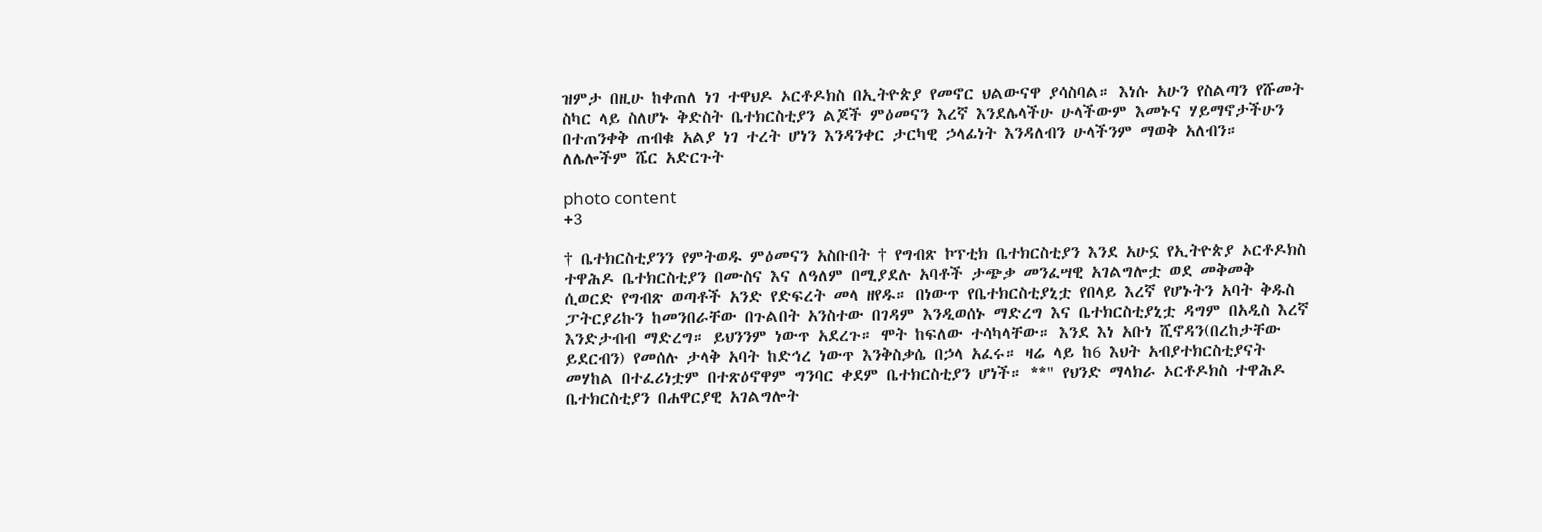ዝምታ በዚሁ ከቀጠለ ነገ ተዋህዶ ኦርቶዶክስ በኢትዮጵያ የመኖር ህልውናዋ ያሳስባል። እነሱ አሁን የስልጣን የሹመት ስካር ላይ ስለሆኑ ቅድስት ቤተክርስቲያን ልጆች ምዕመናን እረኛ እንደሌላችሁ ሁላችውም እመኑና ሃይማኖታችሁን በተጠንቀቅ ጠብቁ አልያ ነገ ተረት ሆነን እንዳንቀር ታርካዊ ኃላፊነት እንዳለብን ሁላችንም ማወቅ አለብን። ለሌሎችም ሼር አድርጉት

photo content
+3

† ቤተክርስቲያንን የምትወዱ ምዕመናን አስቡበት † የግብጽ ኮፕቲክ ቤተክርስቲያን እንደ አሁኗ የኢትዮጵያ ኦርቶዶክስ ተዋሕዶ ቤተክርስቲያን በሙስና እና ለዓለም በሚያደሉ አባቶች ታጭቃ መንፈሣዊ አገልግሎቷ ወደ መቅመቅ ሲወርድ የግብጽ ወጣቶች አንድ የድፍረት መላ ዘየዱ። በነውጥ የቤተክርስቲያኒቷ የበላይ እረኛ የሆኑትን አባት ቅዱስ ፓትርያሪኩን ከመንበራቸው በጉልበት አንስተው በገዳም እንዲወሰኑ ማድረግ እና ቤተክርስቲያኒቷ ዳግም በአዲስ እረኛ እንድታብብ ማድረግ። ይህንንም ነውጥ አደረጉ። ሞት ከፍለው ተሳካላቸው። እንደ እነ አቡነ ሺኖዳን(በረከታቸው ይደርብን) የመሰሉ ታላቅ አባት ከድኅረ ነውጥ እንቅስቃሴ በኃላ አፈሩ። ዛሬ ላይ ከ6 እህት አብያተክርስቲያናት መሃከል በተፈሪነቷም በተጽዕኖዋም ግንባር ቀደም ቤተክርስቲያን ሆነች። **" የህንድ ማላክራ ኦርቶዶክስ ተዋሕዶ ቤተክርስቲያን በሐዋርያዊ አገልግሎት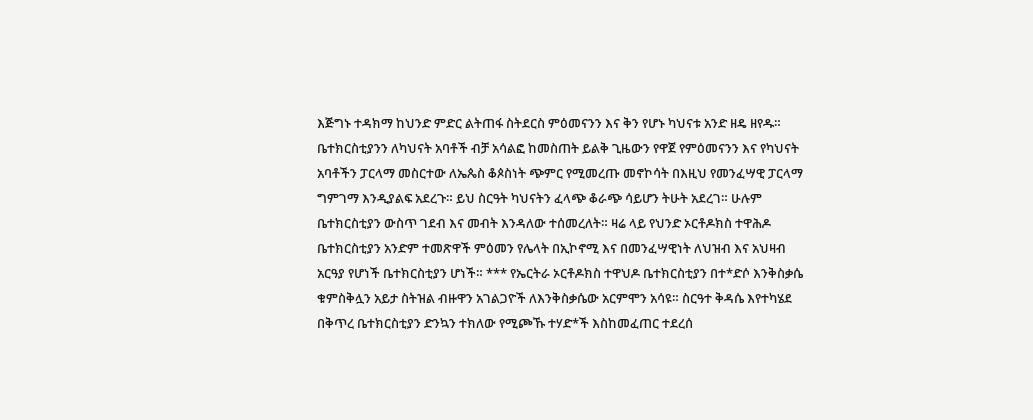እጅግኑ ተዳክማ ከህንድ ምድር ልትጠፋ ስትደርስ ምዕመናንን እና ቅን የሆኑ ካህናቱ አንድ ዘዴ ዘየዱ። ቤተክርስቲያንን ለካህናት አባቶች ብቻ አሳልፎ ከመስጠት ይልቅ ጊዜውን የዋጀ የምዕመናንን እና የካህናት አባቶችን ፓርላማ መስርተው ለኤጴስ ቆጶስነት ጭምር የሚመረጡ መኖኮሳት በእዚህ የመንፈሣዊ ፓርላማ ግምገማ እንዲያልፍ አደረጉ። ይህ ስርዓት ካህናትን ፈላጭ ቆራጭ ሳይሆን ትሁት አደረገ። ሁሉም ቤተክርስቲያን ውስጥ ገደብ እና መብት እንዳለው ተሰመረለት። ዛሬ ላይ የህንድ ኦርቶዶክስ ተዋሕዶ ቤተክርስቲያን አንድም ተመጽዋች ምዕመን የሌላት በኢኮኖሚ እና በመንፈሣዊነት ለህዝብ እና አህዛብ አርዓያ የሆነች ቤተክርስቲያን ሆነች። *** የኤርትራ ኦርቶዶክስ ተዋህዶ ቤተክርስቲያን በተ*ድሶ እንቅስቃሴ ቁምስቅሏን አይታ ስትዝል ብዙዋን አገልጋዮች ለእንቅስቃሴው አርምሞን አሳዩ። ስርዓተ ቅዳሴ እየተካሄደ በቅጥረ ቤተክርስቲያን ድንኳን ተክለው የሚጮኹ ተሃድ*ች እስከመፈጠር ተደረሰ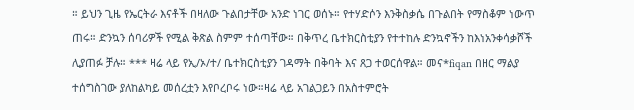። ይህን ጊዜ የኤርትራ እናቶች በዛለው ጉልበታቸው አንድ ነገር ወሰኑ። የተሃድሶን እንቅስቃሴ በጉልበት የማስቆም ነውጥ ጠሩ። ድንኳን ሰባሪዎች የሚል ቅጽል ስምም ተሰጣቸው። በቅጥረ ቤተክርስቲያን የተተከሉ ድንኳኖችን ከእነአንቀሳቃሾች ሊያጠፉ ቻሉ። *** ዛሬ ላይ የኢ/ኦ/ተ/ ቤተክርስቲያን ገዳማት በቅባት እና ጸጋ ተወርሰዋል። መና*fiqan በዘር ማልያ ተሰግስገው ያለከልካይ መሰረቷን እየቦረቦሩ ነው።ዛሬ ላይ አገልጋይን በአስተምሮት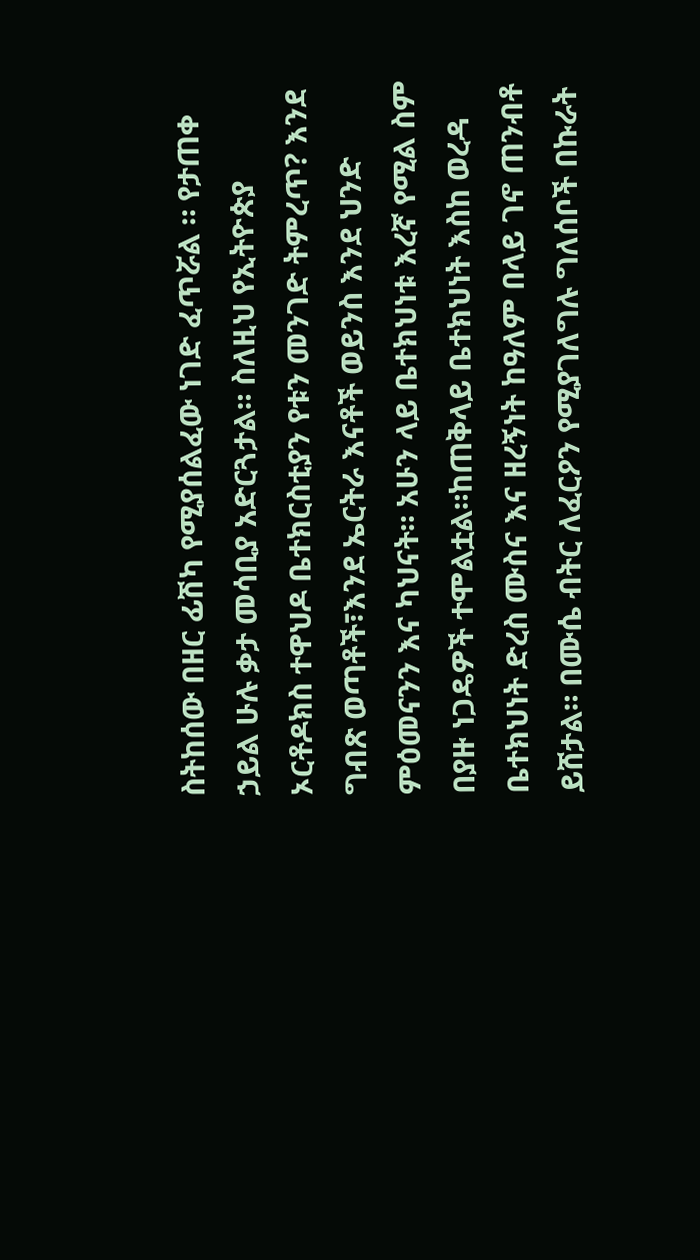ስትከሰው በዘር ፊሽካ የሚያሰልፈው ነገድ ፈጥሯል ። የታጠቀ ኃይል ሁሉ ቃታ መሳቢያ አድርጓታል። ስለዚህ የኢትዮጵያ ኦርቶዶክስ ተዋህዶ ቤተክርስቲያን የቱን መንገድ ትምረጥ? እንደ ግብጽ ወጣቶች፣እንደ ኤርትራ እናቶች ወይንስ እንደ ህንድ ምዕመናንን እና ካህናት። አሁን ላይ ቤተክህነቱ እረኛ የሚል ስም በያዙ ነጋዴዎች ተሞልቷል።ከጠቅላይ ቤተክህነት እስከ ወረዳ ቤተክህነት ድረስ ሙስና እና ዘረኝነት ከዓለም በላይ ገኖ ጠንብቶ ይሸታል። በሙሴ ብትር ለፈርዖን የሚያገለግሉ ግለሰቦች በኩራት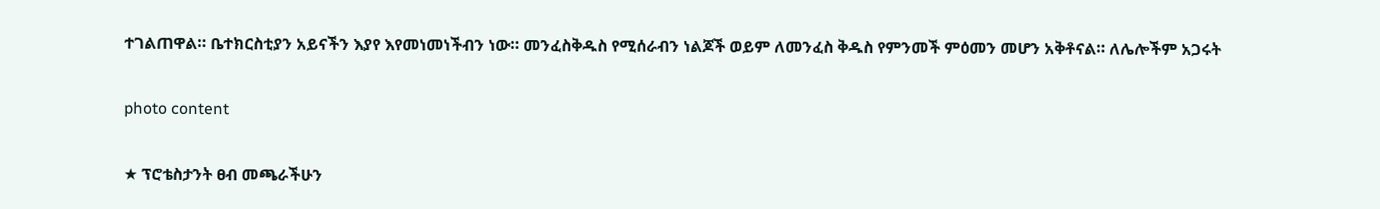ተገልጠዋል። ቤተክርስቲያን አይናችን እያየ እየመነመነችብን ነው። መንፈስቅዱስ የሚሰራብን ነልጆች ወይም ለመንፈስ ቅዱስ የምንመች ምዕመን መሆን አቅቶናል። ለሌሎችም አጋሩት

photo content

★ ፕሮቴስታንት ፀብ መጫራችሁን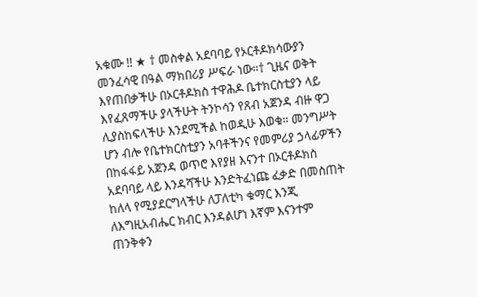አቁሙ !! ★ † መስቀል አደባባይ የኦርቶዶክሳውያን መንፈሳዊ በዓል ማክበሪያ ሥፍራ ነው።† ጊዜና ወቅት እየጠበቃችሁ በኦርቶዶክስ ተዋሕዶ ቤተክርስቲያን ላይ እየፈጸማችሁ ያላችሁት ትንኮሳን የጸብ አጀንዳ ብዙ ዋጋ ሊያስከፍላችሁ እንደሚችል ከወዲሁ እወቁ። መንግሥት ሆን ብሎ የቤተክርስቲያን አባቶችንና የመምሪያ ኃላፊዎችን በከፋፋይ አጀንዳ ወጥሮ እየያዘ እናንተ በኦርቶዶክስ አደባባይ ላይ እንዳሻችሁ እንድትፈነጩ ፈቃድ በመስጠት ከለላ የሚያደርግላችሁ ለፓለቲካ ቁማር እንጂ ለእግዚአብሔር ክብር እንዳልሆነ እኛም እናንተም ጠንቅቀን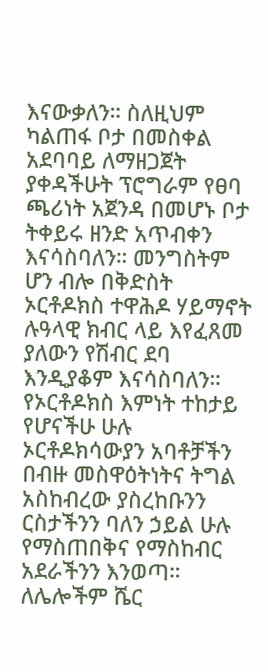እናውቃለን። ስለዚህም ካልጠፋ ቦታ በመስቀል አደባባይ ለማዘጋጀት ያቀዳችሁት ፕሮግራም የፀባ ጫሪነት አጀንዳ በመሆኑ ቦታ ትቀይሩ ዘንድ አጥብቀን እናሳስባለን። መንግስትም ሆን ብሎ በቅድስት ኦርቶዶክስ ተዋሕዶ ሃይማኖት ሉዓላዊ ክብር ላይ እየፈጸመ ያለውን የሽብር ደባ እንዲያቆም እናሳስባለን። የኦርቶዶክስ እምነት ተከታይ የሆናችሁ ሁሉ ኦርቶዶክሳውያን አባቶቻችን በብዙ መስዋዕትነትና ትግል አስከብረው ያስረከቡንን ርስታችንን ባለን ኃይል ሁሉ የማስጠበቅና የማስከብር አደራችንን እንወጣ። ለሌሎችም ሼር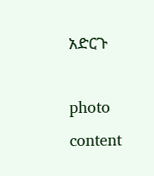አድርጉ

photo content